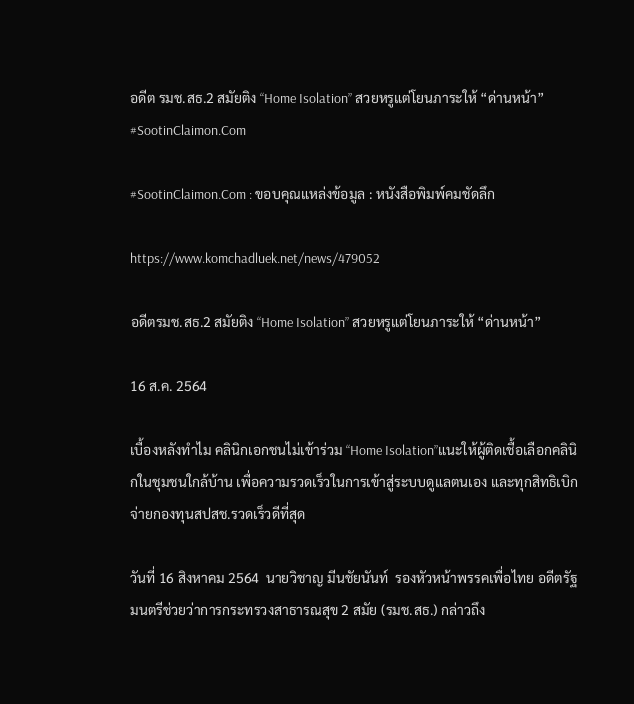อดีต รมช.สธ.2 สมัยติง “Home Isolation” สวยหรูแต่โยนภาระให้ “ด่านหน้า” #SootinClaimon.Com

#SootinClaimon.Com : ขอบคุณแหล่งข้อมูล : หนังสือพิมพ์คมชัดลึก

https://www.komchadluek.net/news/479052

อดีตรมช.สธ.2 สมัยติง “Home Isolation” สวยหรูแต่โยนภาระให้ “ด่านหน้า”

16 ส.ค. 2564

เบื้องหลังทำไม คลินิกเอกชนไม่เข้าร่วม “Home Isolation”แนะให้ผู้ติดเชื้อเลือกคลินิกในชุมชนใกล้บ้าน เพื่อความรวดเร็วในการเข้าสู่ระบบดูแลตนเอง และทุกสิทธิเบิกจ่ายกองทุนสปสช.รวดเร็วดีที่สุด

วันที่ 16 สิงหาคม 2564  นายวิชาญ มีนชัยนันท์  รองหัวหน้าพรรคเพื่อไทย อดีตรัฐมนตรีช่วยว่าการกระทรวงสาธารณสุข 2 สมัย (รมช.สธ.) กล่าวถึง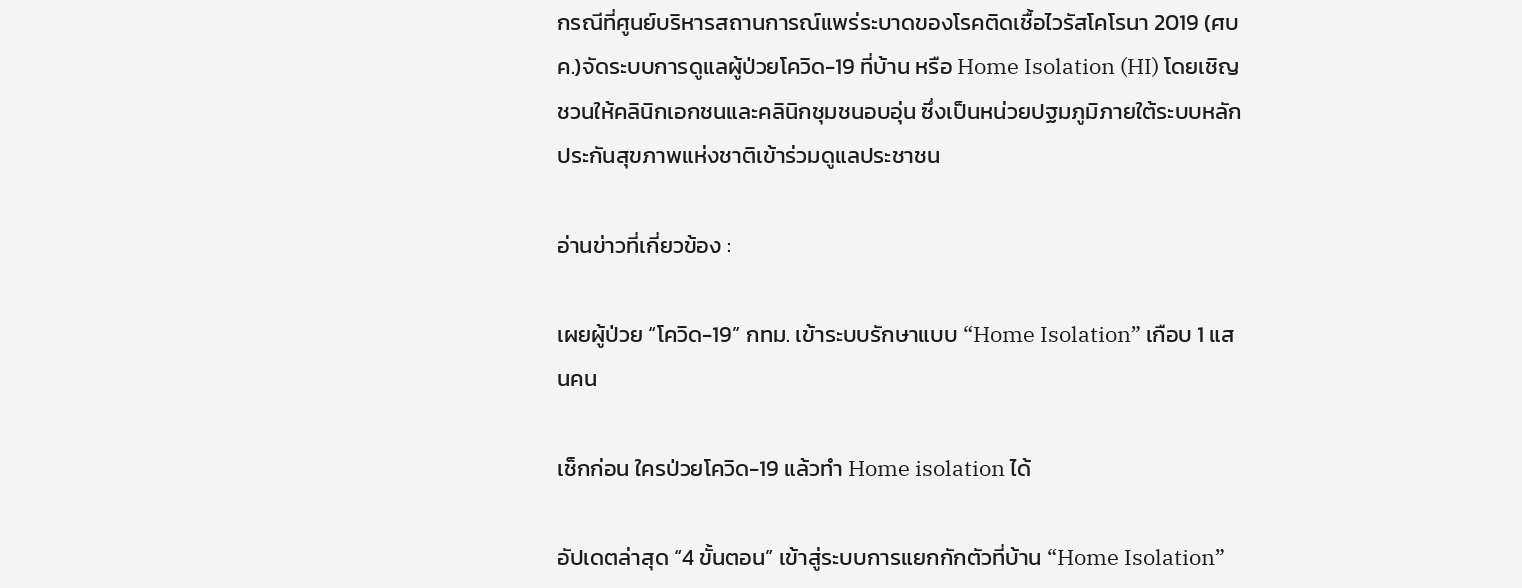กรณีที่ศูนย์บริหารสถานการณ์แพร่ระบาดของโรคติดเชื้อไวรัสโคโรนา 2019 (ศบค.)จัดระบบการดูแลผู้ป่วยโควิด-19 ที่บ้าน หรือ Home Isolation (HI) โดยเชิญชวนให้คลินิกเอกชนและคลินิกชุมชนอบอุ่น ซึ่งเป็นหน่วยปฐมภูมิภายใต้ระบบหลักประกันสุขภาพแห่งชาติเข้าร่วมดูแลประชาชน

อ่านข่าวที่เกี่ยวข้อง :

เผยผู้ป่วย “โควิด-19” กทม. เข้าระบบรักษาแบบ “Home Isolation” เกือบ 1 แสนคน

เช็กก่อน ใครป่วยโควิด-19 แล้วทำ Home isolation ได้

อัปเดตล่าสุด “4 ขั้นตอน” เข้าสู่ระบบการแยกกักตัวที่บ้าน “Home Isolation”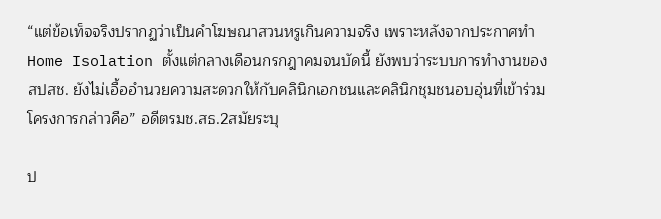“แต่ข้อเท็จจริงปรากฏว่าเป็นคำโฆษณาสวนหรูเกินความจริง เพราะหลังจากประกาศทำ Home Isolation ตั้งแต่กลางเดือนกรกฎาคมจนบัดนี้ ยังพบว่าระบบการทำงานของสปสช. ยังไม่เอื้ออำนวยความสะดวกให้กับคลินิกเอกชนและคลินิกชุมชนอบอุ่นที่เข้าร่วมโครงการกล่าวคือ” อดีตรมช.สธ.2สมัยระบุ

ป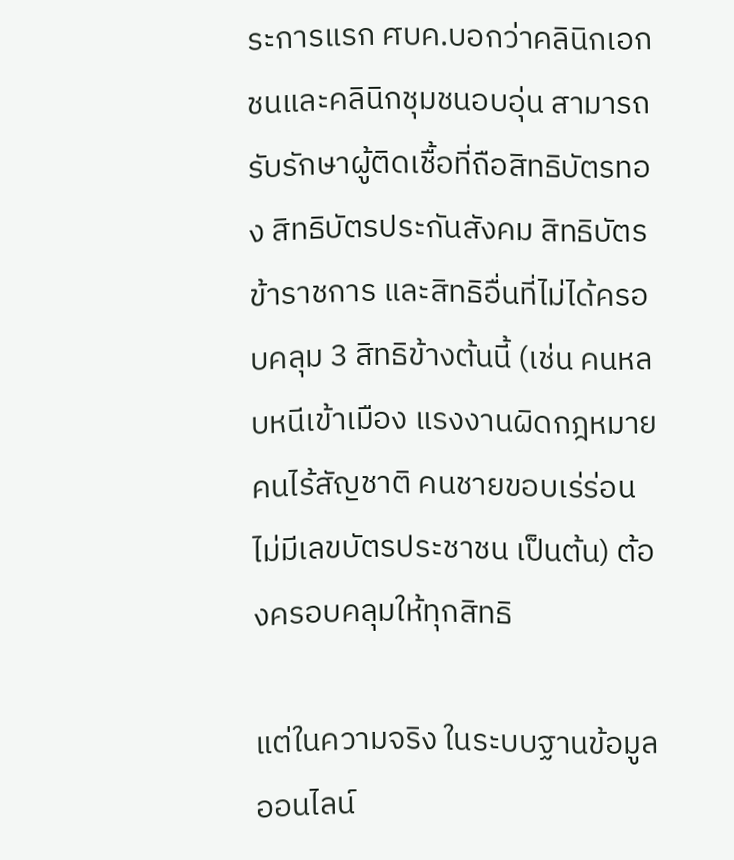ระการแรก ศบค.บอกว่าคลินิกเอกชนและคลินิกชุมชนอบอุ่น สามารถรับรักษาผู้ติดเชื้อที่ถือสิทธิบัตรทอง สิทธิบัตรประกันสังคม สิทธิบัตรข้าราชการ และสิทธิอื่นที่ไม่ได้ครอบคลุม 3 สิทธิข้างต้นนี้ (เช่น คนหลบหนีเข้าเมือง แรงงานผิดกฎหมาย คนไร้สัญชาติ คนชายขอบเร่ร่อน ไม่มีเลขบัตรประชาชน เป็นต้น) ต้องครอบคลุมให้ทุกสิทธิ

แต่ในความจริง ในระบบฐานข้อมูลออนไลน์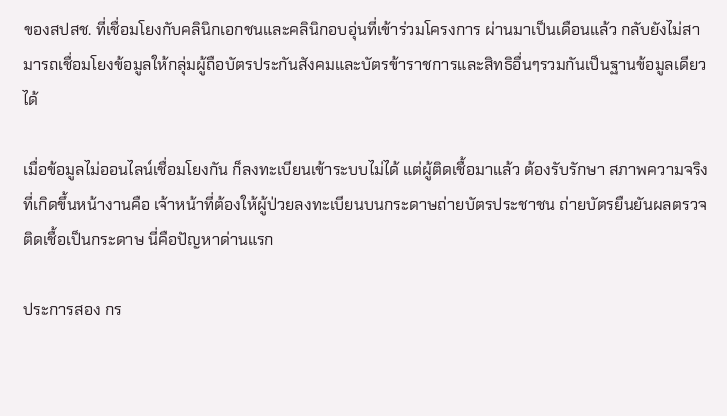ของสปสช. ที่เชื่อมโยงกับคลินิกเอกชนและคลินิกอบอุ่นที่เข้าร่วมโครงการ ผ่านมาเป็นเดือนแล้ว กลับยังไม่สามารถเชื่อมโยงข้อมูลให้กลุ่มผู้ถือบัตรประกันสังคมและบัตรข้าราชการและสิทธิอื่นๆรวมกันเป็นฐานข้อมูลเดียวได้

เมื่อข้อมูลไม่ออนไลน์เชื่อมโยงกัน ก็ลงทะเบียนเข้าระบบไม่ได้ แต่ผู้ติดเชื้อมาแล้ว ต้องรับรักษา สภาพความจริงที่เกิดขึ้นหน้างานคือ เจ้าหน้าที่ต้องให้ผู้ป่วยลงทะเบียนบนกระดาษถ่ายบัตรประชาชน ถ่ายบัตรยืนยันผลตรวจติดเชื้อเป็นกระดาษ นี่คือปัญหาด่านแรก

ประการสอง กร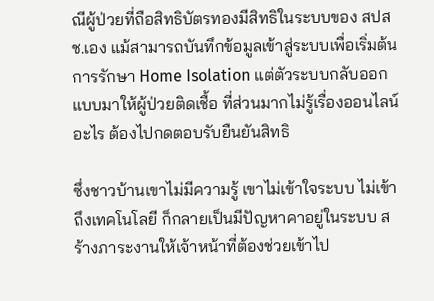ณีผู้ป่วยที่ถือสิทธิบัตรทองมีสิทธิในระบบของ สปสช.เอง แม้สามารถบันทึกข้อมูลเข้าสู่ระบบเพื่อเริ่มต้นการรักษา Home Isolation แต่ตัวระบบกลับออกแบบมาให้ผู้ป่วยติดเชื้อ ที่ส่วนมากไม่รู้เรื่องออนไลน์อะไร ต้องไปกดตอบรับยืนยันสิทธิ

ซึ่งชาวบ้านเขาไม่มีความรู้ เขาไม่เข้าใจระบบ ไม่เข้าถึงเทคโนโลยี ก็กลายเป็นมีปัญหาคาอยู่ในระบบ สร้างภาระงานให้เจ้าหน้าที่ต้องช่วยเข้าไป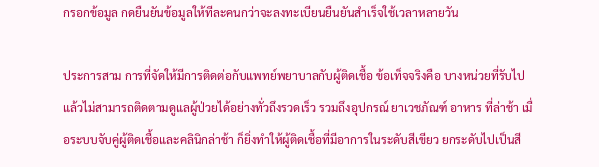กรอกข้อมูล กดยืนยันข้อมูลให้ทีละคนกว่าจะลงทะเบียนยืนยันสำเร็จใช้เวลาหลายวัน

ประการสาม การที่จัดให้มีการติดต่อกับแพทย์พยาบาลกับผู้ติดเชื้อ ข้อเท็จจริงคือ บางหน่วยที่รับไปแล้วไม่สามารถติดตามดูแลผู้ป่วยได้อย่างทั่วถึงรวดเร็ว รวมถึงอุปกรณ์ ยาเวชภัณฑ์ อาหาร ที่ล่าช้า เมื่อระบบจับคู่ผู้ติดเชื้อและคลินิกล่าช้า ก็ยิ่งทำให้ผู้ติดเชื้อที่มีอาการในระดับสีเขียว ยกระดับไปเป็นสี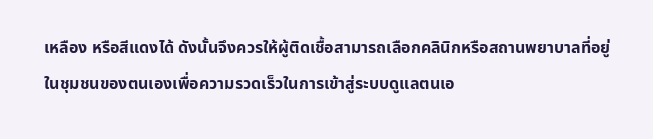เหลือง หรือสีแดงได้ ดังนั้นจึงควรให้ผู้ติดเชื้อสามารถเลือกคลินิกหรือสถานพยาบาลที่อยู่ในชุมชนของตนเองเพื่อความรวดเร็วในการเข้าสู่ระบบดูแลตนเอ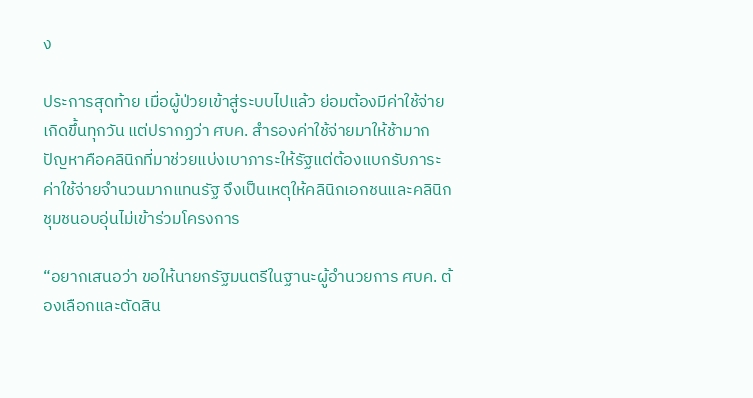ง

ประการสุดท้าย เมื่อผู้ป่วยเข้าสู่ระบบไปแล้ว ย่อมต้องมีค่าใช้จ่ายเกิดขึ้นทุกวัน แต่ปรากฏว่า ศบค. สำรองค่าใช้จ่ายมาให้ช้ามาก ปัญหาคือคลินิกที่มาช่วยแบ่งเบาภาระให้รัฐแต่ต้องแบกรับภาระค่าใช้จ่ายจำนวนมากแทนรัฐ จึงเป็นเหตุให้คลินิกเอกชนและคลินิกชุมชนอบอุ่นไม่เข้าร่วมโครงการ

“อยากเสนอว่า ขอให้นายกรัฐมนตรีในฐานะผู้อำนวยการ ศบค. ต้องเลือกและตัดสิน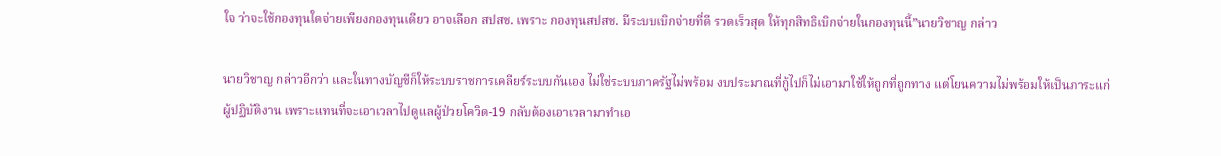ใจ ว่าจะใช้กองทุนใดจ่ายเพียงกองทุนเดียว อาจเลือก สปสช. เพราะ กองทุนสปสช. มีระบบเบิกจ่ายที่ดี รวดเร็วสุด ให้ทุกสิทธิเบิกจ่ายในกองทุนนี้”นายวิชาญ กล่าว

นายวิชาญ กล่าวอีกว่า และในทางบัญชีก็ให้ระบบราชการเคลียร์ระบบกันเอง ไม่ใช่ระบบภาครัฐไม่พร้อม งบประมาณที่กู้ไปก็ไม่เอามาใช้ให้ถูกที่ถูกทาง แต่โยนความไม่พร้อมให้เป็นภาระแก่ผู้ปฏิบัติงาน เพราะแทนที่จะเอาเวลาไปดูแลผู้ป่วยโควิด-19 กลับต้องเอาเวลามาทำเอ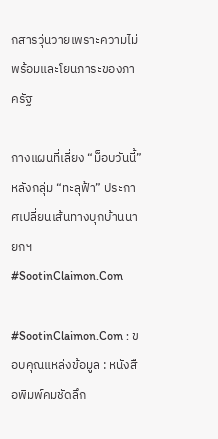กสารวุ่นวายเพราะความไม่พร้อมและโยนภาระของภาครัฐ

กางแผนที่เลี่ยง “ม็อบวันนี้” หลังกลุ่ม “ทะลุฟ้า” ประกาศเปลี่ยนเส้นทางบุกบ้านนายกฯ #SootinClaimon.Com

#SootinClaimon.Com : ขอบคุณแหล่งข้อมูล : หนังสือพิมพ์คมชัดลึก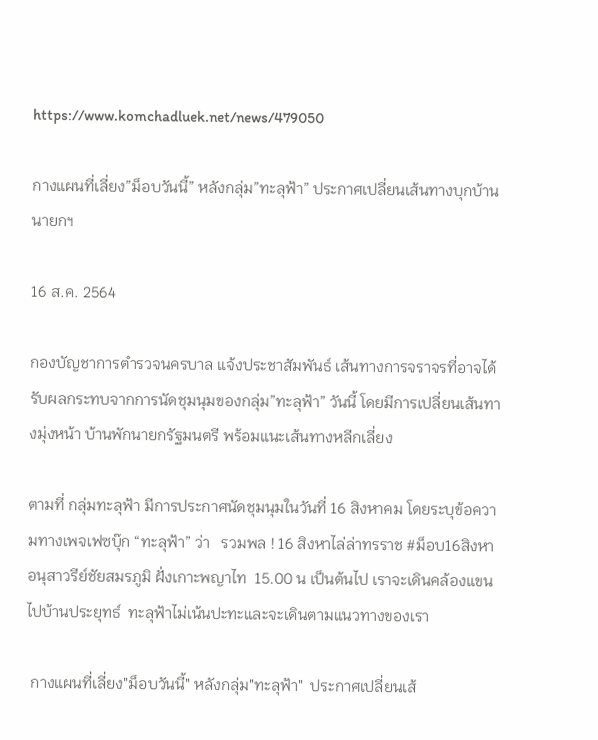https://www.komchadluek.net/news/479050

กางแผนที่เลี่ยง”ม็อบวันนี้” หลังกลุ่ม”ทะลุฟ้า” ประกาศเปลี่ยนเส้นทางบุกบ้านนายกฯ

16 ส.ค. 2564

กองบัญชาการตำรวจนครบาล แจ้งประชาสัมพันธ์ เส้นทางการจราจรที่อาจได้รับผลกระทบจากการนัดชุมนุมของกลุ่ม”ทะลุฟ้า” วันนี้ โดยมีการเปลี่ยนเส้นทางมุ่งหน้า บ้านพักนายกรัฐมนตรี พร้อมแนะเส้นทางหลีกเลี่ยง

ตามที่ กลุ่มทะลุฟ้า มีการประกาศนัดชุมนุมในวันที่ 16 สิงหาคม โดยระบุข้อความทางเพจเฟซบุ๊ก “ทะลุฟ้า” ว่า   รวมพล ! 16 สิงหาไล่ล่าทรราช #ม็อบ16สิงหาอนุสาวรีย์ชัยสมรภูมิ ฝั่งเกาะพญาไท  15.00 น เป็นต้นไป เราจะเดินคล้องแขนไปบ้านประยุทธ์  ทะลุฟ้าไม่เน้นปะทะและจะเดินตามแนวทางของเรา

 กางแผนที่เลี่ยง"ม็อบวันนี้" หลังกลุ่ม"ทะลุฟ้า"  ประกาศเปลี่ยนเส้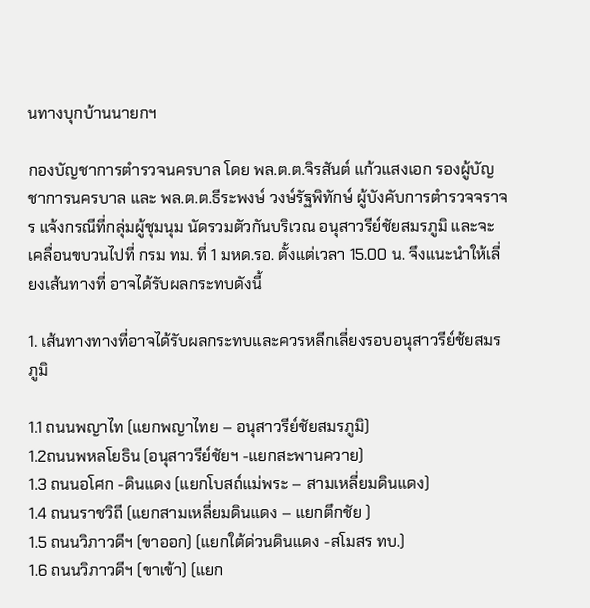นทางบุกบ้านนายกฯ

กองบัญชาการตำรวจนครบาล โดย พล.ต.ต.จิรสันต์ แก้วแสงเอก รองผู้บัญชาการนครบาล และ พล.ต.ต.ธีระพงษ์ วงษ์รัฐพิทักษ์ ผู้บังคับการตำรวจจราจร แจ้งกรณีที่กลุ่มผู้ชุมนุม นัดรวมตัวกันบริเวณ อนุสาวรีย์ชัยสมรภูมิ และจะเคลื่อนขบวนไปที่ กรม ทม. ที่ 1 มหด.รอ. ตั้งแต่เวลา 15.00 น. จึงแนะนำให้เลี่ยงเส้นทางที่ อาจได้รับผลกระทบดังนี้

1. เส้นทางทางที่อาจได้รับผลกระทบและควรหลีกเลี่ยงรอบอนุสาวรีย์ช้ยสมรภูมิ

1.1 ถนนพญาไท (แยกพญาไทย – อนุสาวรีย์ชัยสมรภูมิ)                                    1.2ถนนพหลโยธิน (อนุสาวรีย์ชัยฯ -แยกสะพานควาย)
1.3 ถนนอโศก -ดินแดง (แยกโบสถ์แม่พระ – สามเหลี่ยมดินแดง)                         1.4 ถนนราชวิถี (แยกสามเหลี่ยมดินแดง – แยกตึกชัย )
1.5 ถนนวิภาวดีฯ (ขาออก) (แยกใต้ด่วนดินแดง -สโมสร ทบ.)                             1.6 ถนนวิภาวดีฯ (ขาเข้า) (แยก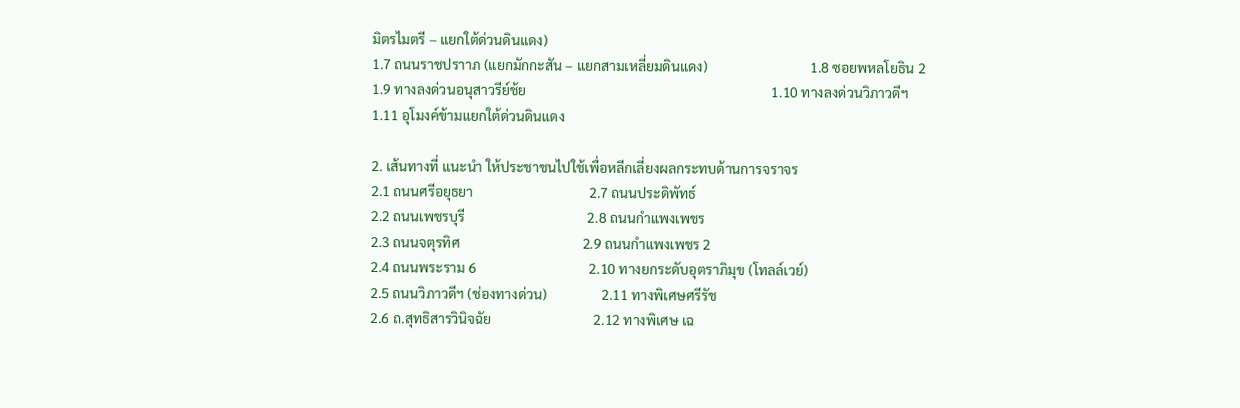มิตรไมตรี – แยกใต้ด่วนดินแดง)
1.7 ถนนราชปราาภ (แยกมักกะสัน – แยกสามเหลี่ยมดินแดง)                              1.8 ซอยพหลโยธิน 2
1.9 ทางลงด่วนอนุสาวรีย์ช้ย                                                                        1.10 ทางลงด่วนวิภาวดีฯ
1.11 อุโมงค์ข้ามแยกใต้ด่วนดินแดง

2. เส้นทางที่ แนะนำ ให้ประชาชนไปใช้เพื่อหลีกเลี่ยงผลกระทบด้านการจราจร
2.1 ถนนศรีอยุธยา                                  2.7 ถนนประดิพัทธ์
2.2 ถนนเพชรบุรี                                    2.8 ถนนกำแพงเพชร
2.3 ถนนจตุรทิศ                                    2.9 ถนนกำแพงเพชร 2
2.4 ถนนพระราม 6                                 2.10 ทางยกระดับอุตราภิมุข (โทลล์เวย์)
2.5 ถนนวิภาวดีฯ (ช่องทางด่วน)                2.11 ทางพิเศษศรีรัช
2.6 ถ.สุทธิสารวินิจฉัย                              2.12 ทางพิเศษ เฉ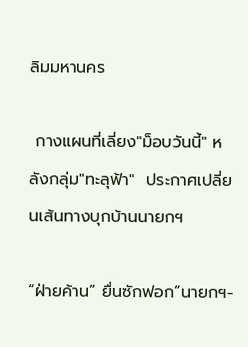ลิมมหานคร

 กางแผนที่เลี่ยง"ม็อบวันนี้" หลังกลุ่ม"ทะลุฟ้า"  ประกาศเปลี่ยนเส้นทางบุกบ้านนายกฯ

“ฝ่ายค้าน” ยื่นซักฟอก”นายกฯ-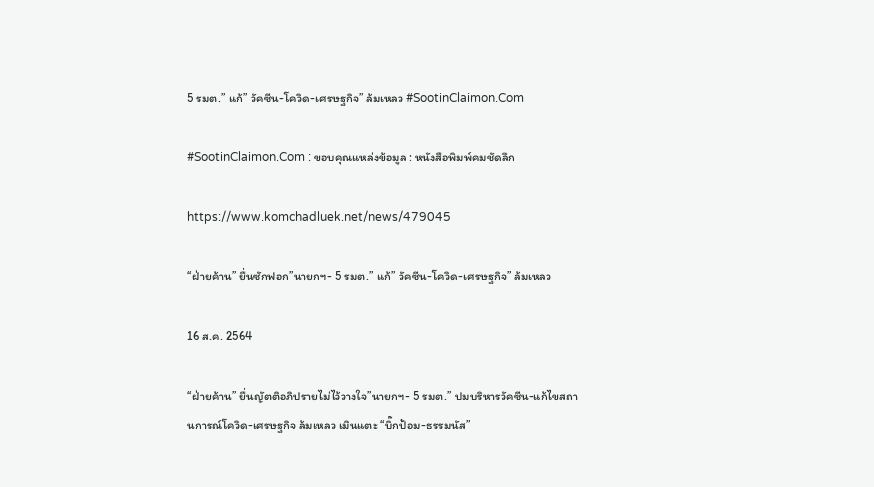5 รมต.” แก้” วัคซีน-โควิด-เศรษฐกิจ” ล้มเหลว #SootinClaimon.Com

#SootinClaimon.Com : ขอบคุณแหล่งข้อมูล : หนังสือพิมพ์คมชัดลึก

https://www.komchadluek.net/news/479045

“ฝ่ายค้าน” ยื่นซักฟอก”นายกฯ- 5 รมต.” แก้” วัคซีน-โควิด-เศรษฐกิจ” ล้มเหลว

16 ส.ค. 2564

“ฝ่ายค้าน” ยื่นญัตติอภิปรายไม่ไว้วางใจ”นายกฯ- 5 รมต.” ปมบริหารวัคซีน-แก้ไขสถานการณ์โควิด-เศรษฐกิจ ล้มเหลว เมินแตะ “บิ๊กป้อม-ธรรมนัส”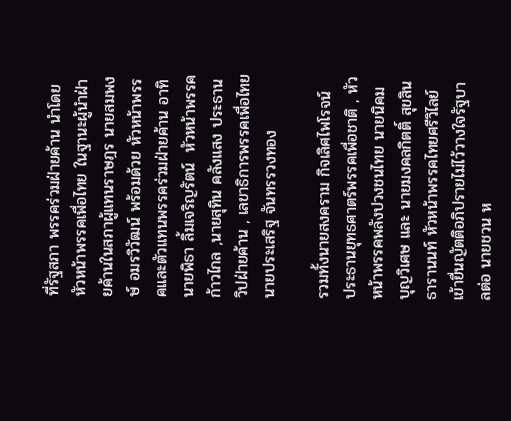ที่รัฐสภา พรรคร่วมฝ่ายค้าน นำโดยหัวหน้าพรรคเพื่อไทย ในฐานะผู้นำฝ่ายค้านในสภาผู้แทนราษฎร นายสมพงษ์ อมรวิวัฒน์ พร้อมด้วย หัวหน้าพรรคและตัวแทนพรรคร่วมฝ่ายค้าน อาทิ นายพิธา ลิ้มเจริญรัตน์  หัวหน้าพรรคก้าวไกล ,นายสุทิน คลังแสง ประธานวิปฝ่ายค้าน , เลขาธิการพรรคเพื่อไทย นายประเสริฐ จันทรรวงทอง

รวมทั้งนายสงคราม กิจเลิศไพโรจน์  ประธานยุทธศาตร์พรรคเพื่อชาติ , หัวหน้าพรรคพลังปวงชนไทย นายนิคม บุญวิเศษ และ นายมงคลกิตติ์ สุขสินธารานนท์ หัวหน้าพรรคไทยศรีวิไลย์ เข้ายื่นญัตติอภิปรายไม่ไว้วางใจรัฐบาลต่อ นายชวน ห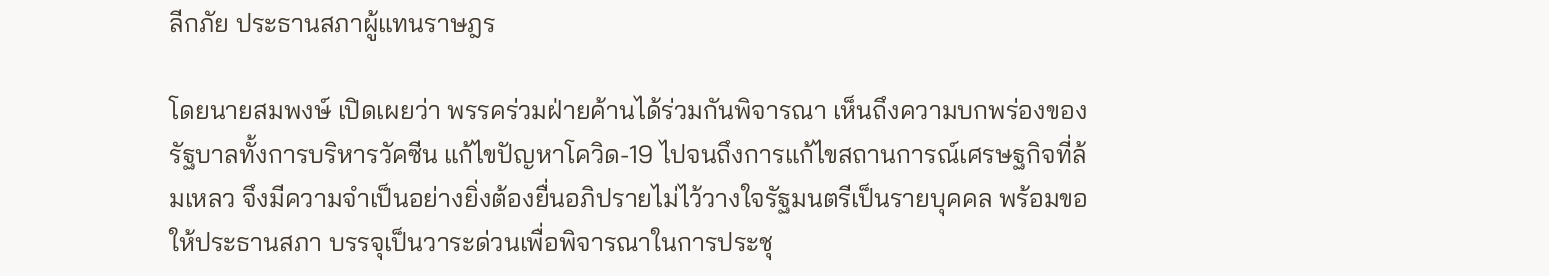ลีกภัย ประธานสภาผู้แทนราษฎร

โดยนายสมพงษ์ เปิดเผยว่า พรรคร่วมฝ่ายค้านได้ร่วมกันพิจารณา เห็นถึงความบกพร่องของรัฐบาลทั้งการบริหารวัคซีน แก้ไขปัญหาโควิด-19 ไปจนถึงการแก้ไขสถานการณ์เศรษฐกิจที่ล้มเหลว จึงมีความจำเป็นอย่างยิ่งต้องยื่นอภิปรายไม่ไว้วางใจรัฐมนตรีเป็นรายบุคคล พร้อมขอให้ประธานสภา บรรจุเป็นวาระด่วนเพื่อพิจารณาในการประชุ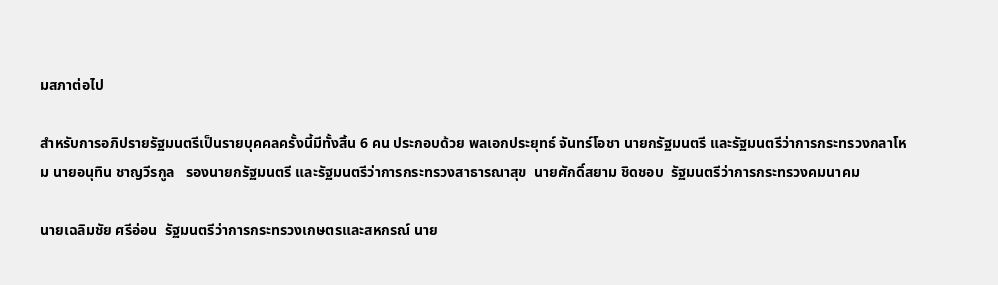มสภาต่อไป

สำหรับการอภิปรายรัฐมนตรีเป็นรายบุคคลครั้งนี้มีทั้งสิ้น 6 คน ประกอบด้วย พลเอกประยุทธ์ จันทร์โอชา นายกรัฐมนตรี และรัฐมนตรีว่าการกระทรวงกลาโหม นายอนุทิน ชาญวีรกูล   รองนายกรัฐมนตรี และรัฐมนตรีว่าการกระทรวงสาธารณาสุข  นายศักดิ์สยาม ชิดชอบ  รัฐมนตรีว่าการกระทรวงคมนาคม

นายเฉลิมชัย ศรีอ่อน  รัฐมนตรีว่าการกระทรวงเกษตรและสหกรณ์ นาย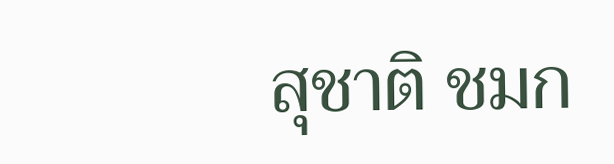สุชาติ ชมก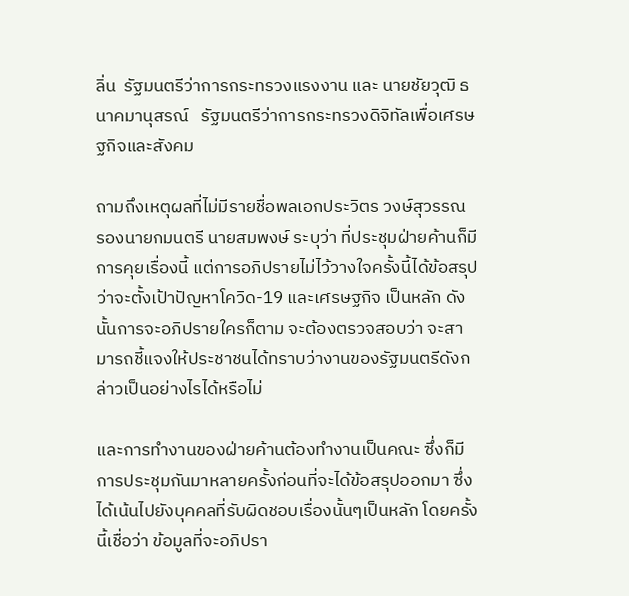ลิ่น  รัฐมนตรีว่าการกระทรวงแรงงาน และ นายชัยวุฒิ ธนาคมานุสรณ์   รัฐมนตรีว่าการกระทรวงดิจิทัลเพื่อเศรษฐกิจและสังคม

ถามถึงเหตุผลที่ไม่มีรายชื่อพลเอกประวิตร วงษ์สุวรรณ รองนายกมนตรี นายสมพงษ์ ระบุว่า ที่ประชุมฝ่ายค้านก็มีการคุยเรื่องนี้ แต่การอภิปรายไม่ไว้วางใจครั้งนี้ได้ข้อสรุปว่าจะตั้งเป้าปัญหาโควิด-19 และเศรษฐกิจ เป็นหลัก ดังนั้นการจะอภิปรายใครก็ตาม จะต้องตรวจสอบว่า จะสามารถชี้แจงให้ประชาชนได้ทราบว่างานของรัฐมนตรีดังกล่าวเป็นอย่างไรได้หรือไม่

และการทำงานของฝ่ายค้านต้องทำงานเป็นคณะ ซึ่งก็มีการประชุมกันมาหลายครั้งก่อนที่จะได้ข้อสรุปออกมา ซึ่งได้เน้นไปยังบุคคลที่รับผิดชอบเรื่องนั้นๆเป็นหลัก โดยครั้งนี้เชื่อว่า ข้อมูลที่จะอภิปรา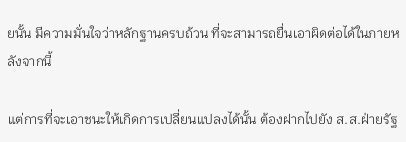ยนั้น มีความมั่นใจว่าหลักฐานครบถ้วน ที่จะสามารถยื่นเอาผิดต่อได้ในภายหลังจากนี้

แต่การที่จะเอาชนะให้เกิดการเปลี่ยนแปลงได้นั้น ต้องฝากไปยัง ส.ส.ฝ่ายรัฐ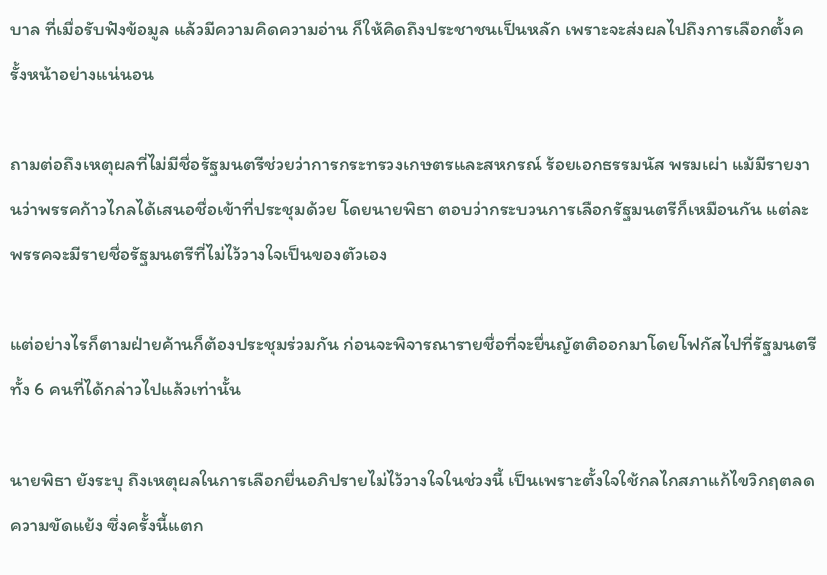บาล ที่เมื่อรับฟังข้อมูล แล้วมีความคิดความอ่าน ก็ให้คิดถึงประชาชนเป็นหลัก เพราะจะส่งผลไปถึงการเลือกตั้งครั้งหน้าอย่างแน่นอน

ถามต่อถึงเหตุผลที่ไม่มีชื่อรัฐมนตรีช่วยว่าการกระทรวงเกษตรและสหกรณ์ ร้อยเอกธรรมนัส พรมเผ่า แม้มีรายงานว่าพรรคก้าวไกลได้เสนอชื่อเข้าที่ประชุมด้วย โดยนายพิธา ตอบว่ากระบวนการเลือกรัฐมนตรีก็เหมือนกัน แต่ละพรรคจะมีรายชื่อรัฐมนตรีที่ไม่ไว้วางใจเป็นของตัวเอง

แต่อย่างไรก็ตามฝ่ายค้านก็ต้องประชุมร่วมกัน ก่อนจะพิจารณารายชื่อที่จะยื่นญัตติออกมาโดยโฟกัสไปที่รัฐมนตรีทั้ง 6 คนที่ได้กล่าวไปแล้วเท่านั้น

นายพิธา ยังระบุ ถึงเหตุผลในการเลือกยื่นอภิปรายไม่ไว้วางใจในช่วงนี้ เป็นเพราะตั้งใจใช้กลไกสภาแก้ไขวิกฤตลดความขัดแย้ง ซึ่งครั้งนี้แตก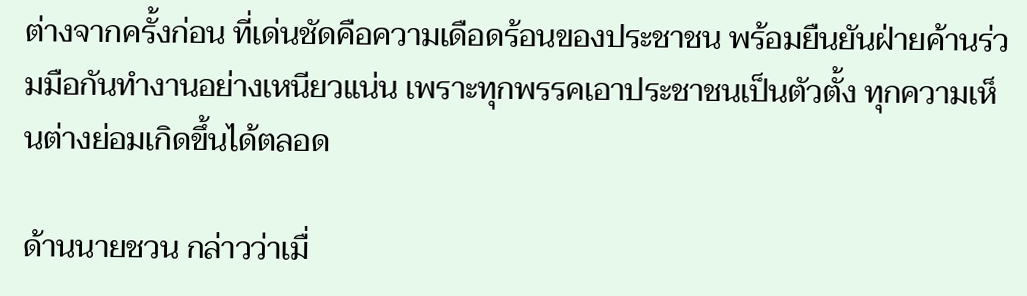ต่างจากครั้งก่อน ที่เด่นชัดคือความเดือดร้อนของประชาชน พร้อมยืนยันฝ่ายค้านร่วมมือกันทำงานอย่างเหนียวแน่น เพราะทุกพรรคเอาประชาชนเป็นตัวตั้ง ทุกความเห็นต่างย่อมเกิดขึ้นได้ตลอด

ด้านนายชวน กล่าวว่าเมื่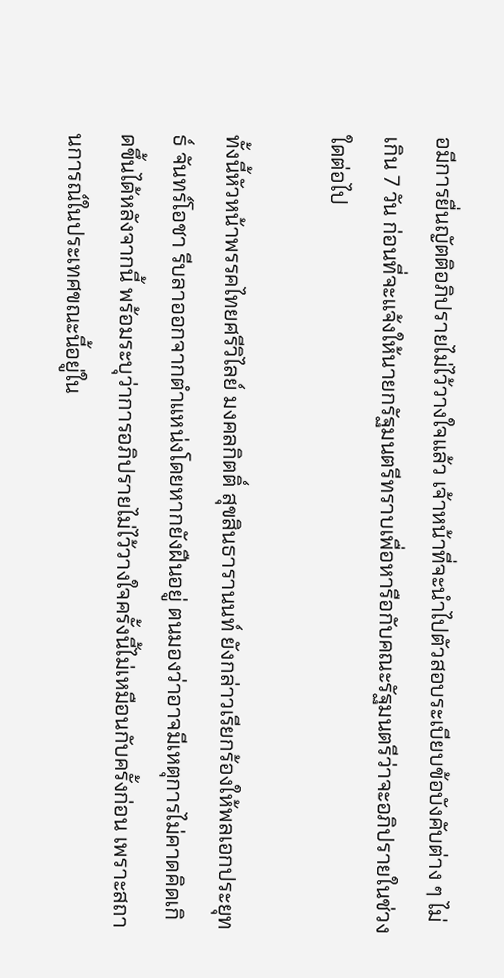อมีการยื่นญัตติอภิปรายไม่ไว้วางใจแล้ว เจ้าหน้าที่จะนำไปตัวสอบระเบียบข้อบังคับต่าง ๆ ไม่เกิน 7 วัน ก่อนที่จะแจ้งให้นายกรัฐมนตรีทราบเพื่อหารือกับคณะรัฐมนตรีว่าจะอภิปรายในช่วงใดต่อไป

ทั้งนี้หัวหน้าพรรคไทยศรีวิไลย์ มงคลกิตติ์ สุขสินธารานนท์ ยังกล่าวเรียกร้องให้พลเอกประยุทธ์ จันทร์โอชา รีบลาออกจากตำแหน่งโดยหากยังฝืนอยู่ ตนมองว่าอาจมีเหตุการไม่คาดคิดเกิดขึ้นได้หลังจากนี้ พร้อมระบุว่าการอภิปรายไม่ไว้วางใจครั้งนี้ไม่เหมือนกับครั้งก่อน เพราะสถานการณ์ในประเทศขณะนี้อยู่ใน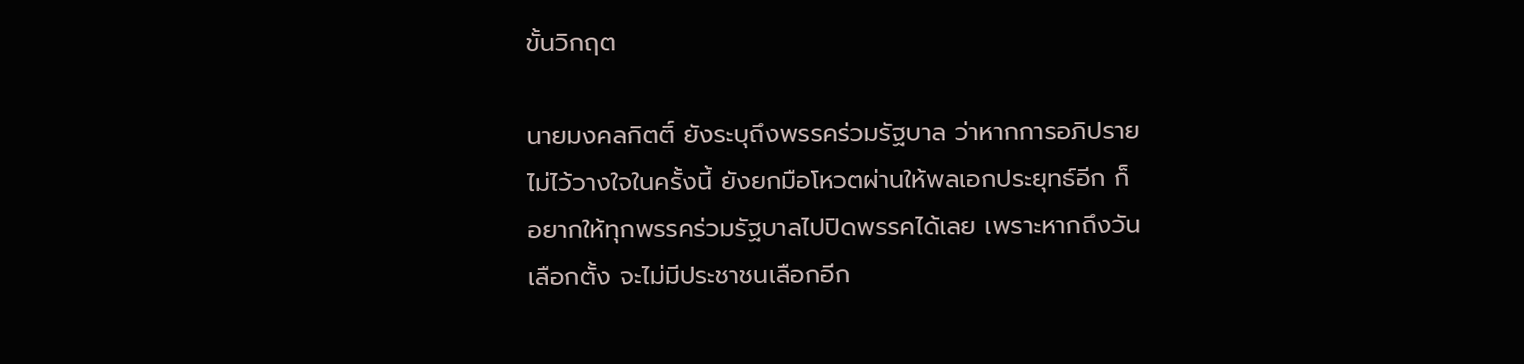ขั้นวิกฤต

นายมงคลกิตติ์ ยังระบุถึงพรรคร่วมรัฐบาล ว่าหากการอภิปรายไม่ไว้วางใจในครั้งนี้ ยังยกมือโหวตผ่านให้พลเอกประยุทธ์อีก ก็อยากให้ทุกพรรคร่วมรัฐบาลไปปิดพรรคได้เลย เพราะหากถึงวันเลือกตั้ง จะไม่มีประชาชนเลือกอีก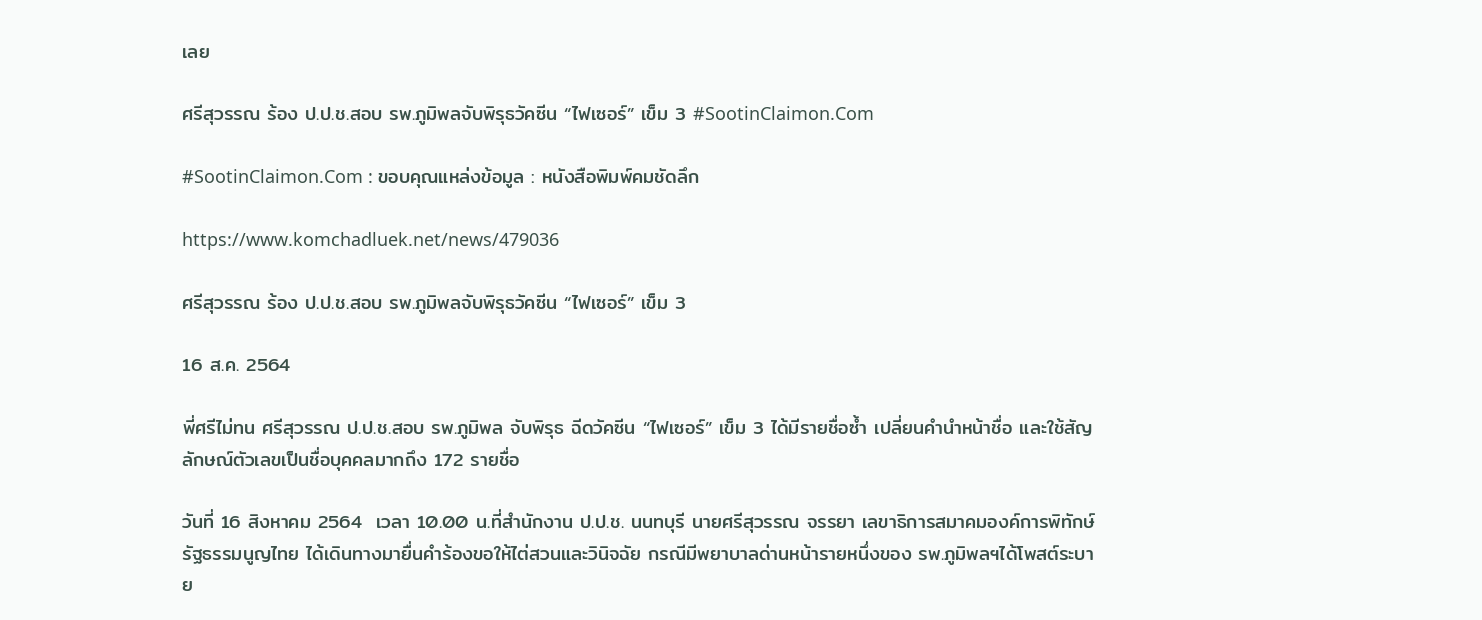เลย

ศรีสุวรรณ ร้อง ป.ป.ช.สอบ รพ.ภูมิพลจับพิรุธวัคซีน “ไฟเซอร์” เข็ม 3 #SootinClaimon.Com

#SootinClaimon.Com : ขอบคุณแหล่งข้อมูล : หนังสือพิมพ์คมชัดลึก

https://www.komchadluek.net/news/479036

ศรีสุวรรณ ร้อง ป.ป.ช.สอบ รพ.ภูมิพลจับพิรุธวัคซีน “ไฟเซอร์” เข็ม 3

16 ส.ค. 2564

พี่ศรีไม่ทน ศรีสุวรรณ ป.ป.ช.สอบ รพ.ภูมิพล จับพิรุธ ฉีดวัคซีน “ไฟเซอร์” เข็ม 3 ได้มีรายชื่อซ้ำ เปลี่ยนคำนำหน้าชื่อ และใช้สัญลักษณ์ตัวเลขเป็นชื่อบุคคลมากถึง 172 รายชื่อ

วันที่ 16 สิงหาคม 2564  เวลา 10.00 น.ที่สำนักงาน ป.ป.ช. นนทบุรี นายศรีสุวรรณ จรรยา เลขาธิการสมาคมองค์การพิทักษ์รัฐธรรมนูญไทย ได้เดินทางมายื่นคำร้องขอให้ไต่สวนและวินิจฉัย กรณีมีพยาบาลด่านหน้ารายหนึ่งของ รพ.ภูมิพลฯได้โพสต์ระบาย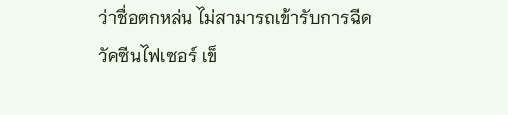ว่าชื่อตกหล่น ไม่สามารถเข้ารับการฉีดวัคซีนไฟเซอร์ เข็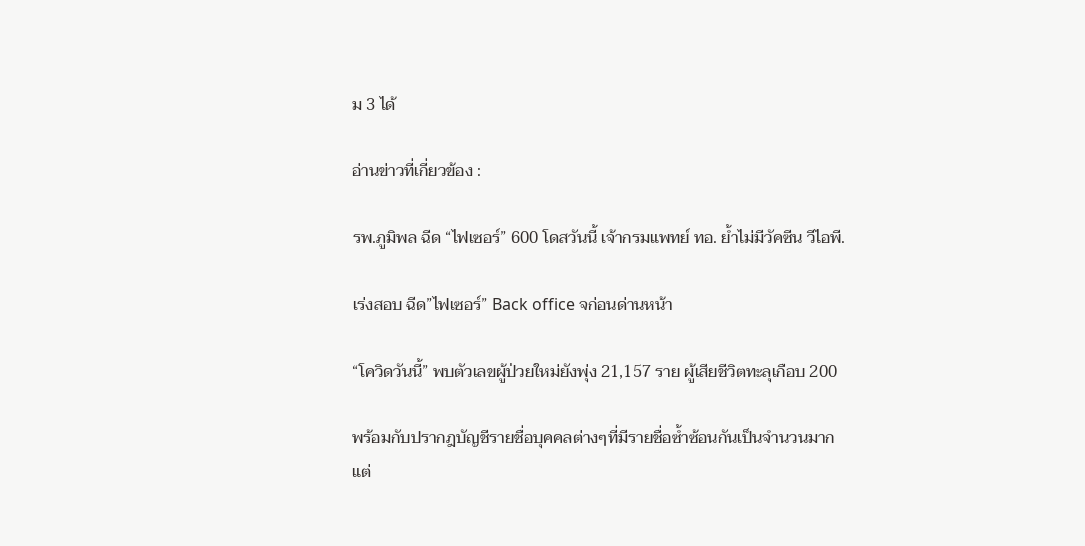ม 3 ได้

อ่านข่าวที่เกี่ยวข้อง :

รพ.ภูมิพล ฉีด “ไฟเซอร์” 600 โดสวันนี้ เจ้ากรมแพทย์ ทอ. ย้ำไม่มีวัคซีน วีไอพี.

เร่งสอบ ฉีด”ไฟเซอร์” Back office จก่อนด่านหน้า

“โควิดวันนี้” พบตัวเลขผู้ป่วยใหม่ยังพุ่ง 21,157 ราย ผู้เสียชีวิตทะลุเกือบ 200

พร้อมกับปรากฎบัญชีรายชื่อบุคคลต่างๆที่มีรายชื่อซ้ำซ้อนกันเป็นจำนวนมาก แต่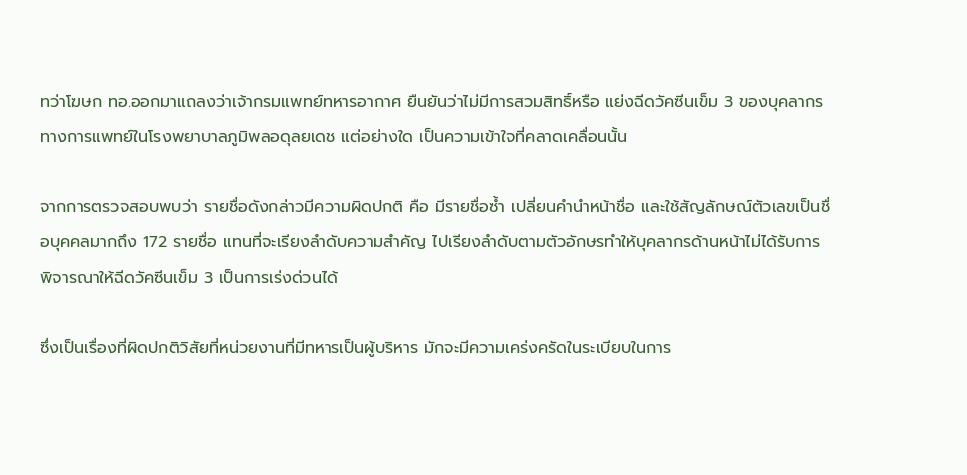ทว่าโฆษก ทอ.ออกมาแถลงว่าเจ้ากรมแพทย์ทหารอากาศ ยืนยันว่าไม่มีการสวมสิทธิ์หรือ แย่งฉีดวัคซีนเข็ม 3 ของบุคลากรทางการแพทย์ในโรงพยาบาลภูมิพลอดุลยเดช แต่อย่างใด เป็นความเข้าใจที่คลาดเคลื่อนนั้น

จากการตรวจสอบพบว่า รายชื่อดังกล่าวมีความผิดปกติ คือ มีรายชื่อซ้ำ เปลี่ยนคำนำหน้าชื่อ และใช้สัญลักษณ์ตัวเลขเป็นชื่อบุคคลมากถึง 172 รายชื่อ แทนที่จะเรียงลำดับความสำคัญ ไปเรียงลำดับตามตัวอักษรทำให้บุคลากรด้านหน้าไม่ได้รับการพิจารณาให้ฉีดวัคซีนเข็ม 3 เป็นการเร่งด่วนได้

ซึ่งเป็นเรื่องที่ผิดปกติวิสัยที่หน่วยงานที่มีทหารเป็นผู้บริหาร มักจะมีความเคร่งครัดในระเบียบในการ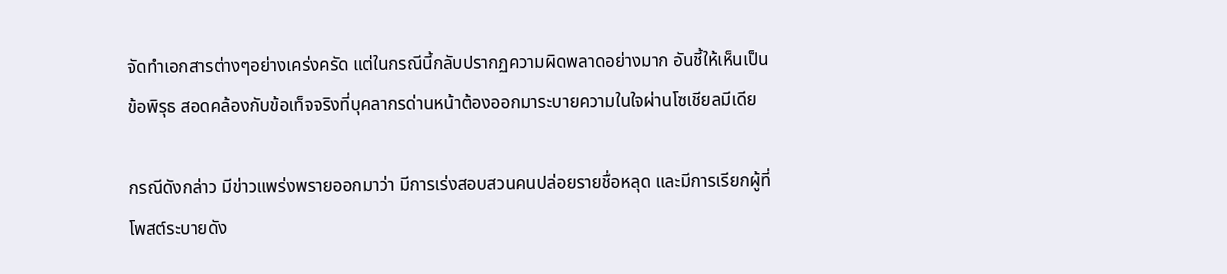จัดทำเอกสารต่างๆอย่างเคร่งครัด แต่ในกรณีนี้กลับปรากฏความผิดพลาดอย่างมาก อันชี้ให้เห็นเป็นข้อพิรุธ สอดคล้องกับข้อเท็จจริงที่บุคลากรด่านหน้าต้องออกมาระบายความในใจผ่านโซเชียลมีเดีย

กรณีดังกล่าว มีข่าวแพร่งพรายออกมาว่า มีการเร่งสอบสวนคนปล่อยรายชื่อหลุด และมีการเรียกผู้ที่โพสต์ระบายดัง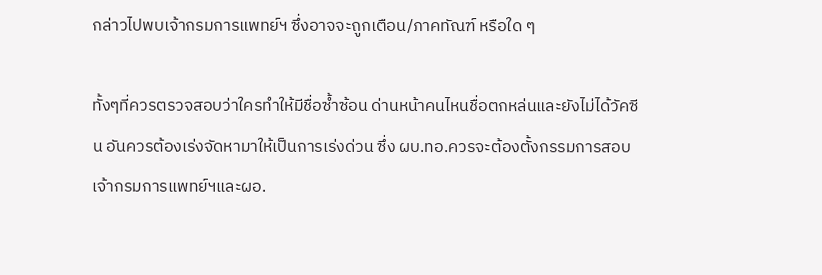กล่าวไปพบเจ้ากรมการแพทย์ฯ ซึ่งอาจจะถูกเตือน/ภาคทัณฑ์ หรือใด ๆ

ทั้งๆที่ควรตรวจสอบว่าใครทำให้มีชื่อซ้ำซ้อน ด่านหน้าคนไหนชื่อตกหล่นและยังไม่ได้วัคซีน อันควรต้องเร่งจัดหามาให้เป็นการเร่งด่วน ซึ่ง ผบ.ทอ.ควรจะต้องตั้งกรรมการสอบเจ้ากรมการแพทย์ฯและผอ.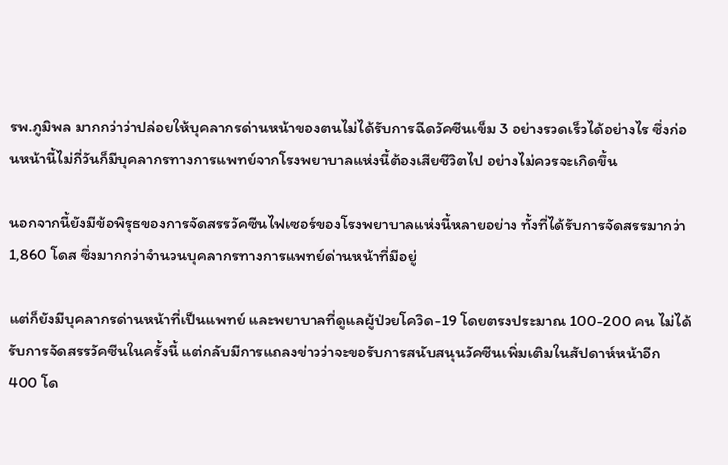รพ.ภูมิพล มากกว่าว่าปล่อยให้บุคลากรด่านหน้าของตนไม่ได้รับการฉีดวัคซีนเข็ม 3 อย่างรวดเร็วได้อย่างไร ซึ่งก่อนหน้านี้ไม่กี่วันก็มีบุคลากรทางการแพทย์จากโรงพยาบาลแห่งนี้ต้องเสียชีวิตไป อย่างไม่ควรจะเกิดขึ้น

นอกจากนี้ยังมีข้อพิรุธของการจัดสรรวัคซีนไฟเซอร์ของโรงพยาบาลแห่งนี้หลายอย่าง ทั้งที่ได้รับการจัดสรรมากว่า 1,860 โดส ซึ่งมากกว่าจำนวนบุคลากรทางการแพทย์ด่านหน้าที่มีอยู่

แต่ก็ยังมีบุคลากรด่านหน้าที่เป็นแพทย์ และพยาบาลที่ดูแลผู้ป่วยโควิด-19 โดยตรงประมาณ 100-200 คน ไม่ได้รับการจัดสรรวัคซีนในครั้งนี้ แต่กลับมีการแถลงข่าวว่าจะขอรับการสนับสนุนวัคซีนเพิ่มเติมในสัปดาห์หน้าอีก 400 โด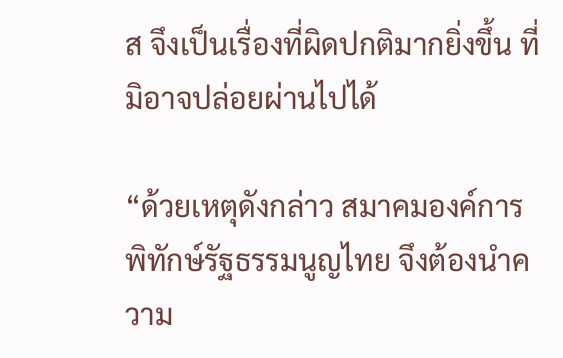ส จึงเป็นเรื่องที่ผิดปกติมากยิ่งขึ้น ที่มิอาจปล่อยผ่านไปได้

“ด้วยเหตุดังกล่าว สมาคมองค์การพิทักษ์รัฐธรรมนูญไทย จึงต้องนำความ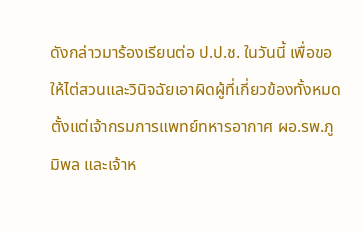ดังกล่าวมาร้องเรียนต่อ ป.ป.ช. ในวันนี้ เพื่อขอให้ไต่สวนและวินิจฉัยเอาผิดผู้ที่เกี่ยวข้องทั้งหมด ตั้งแต่เจ้ากรมการแพทย์ทหารอากาศ ผอ.รพ.ภูมิพล และเจ้าห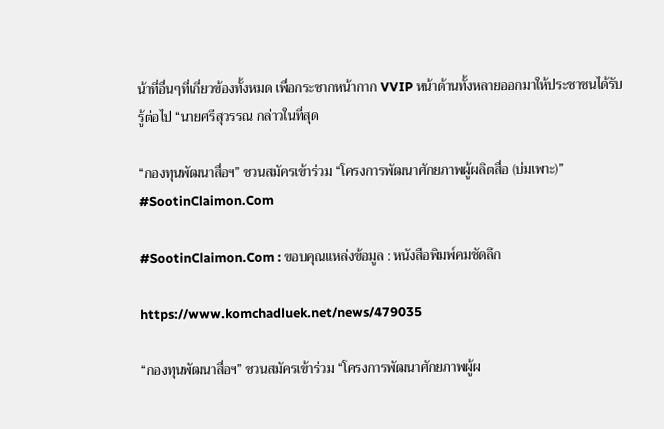น้าที่อื่นๆที่เกี่ยวข้องทั้งหมด เพื่อกระชากหน้ากาก VVIP หน้าด้านทั้งหลายออกมาให้ประชาชนได้รับรู้ต่อไป “นายศรีสุวรรณ กล่าวในที่สุด

“กองทุนพัฒนาสื่อฯ” ชวนสมัครเข้าร่วม “โครงการพัฒนาศักยภาพผู้ผลิตสื่อ (บ่มเพาะ)” #SootinClaimon.Com

#SootinClaimon.Com : ขอบคุณแหล่งข้อมูล : หนังสือพิมพ์คมชัดลึก

https://www.komchadluek.net/news/479035

“กองทุนพัฒนาสื่อฯ” ชวนสมัครเข้าร่วม “โครงการพัฒนาศักยภาพผู้ผ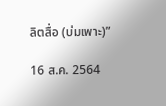ลิตสื่อ (บ่มเพาะ)”

16 ส.ค. 2564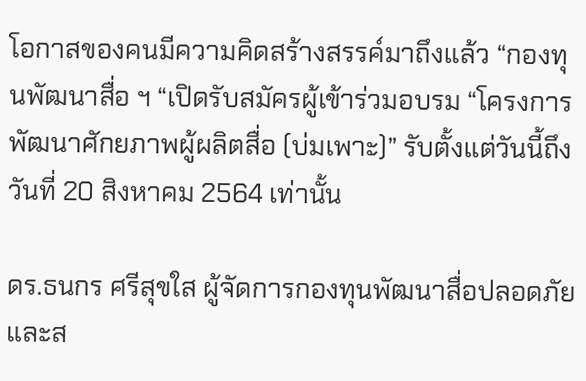โอกาสของคนมีความคิดสร้างสรรค์มาถึงแล้ว “กองทุนพัฒนาสื่อ ฯ “เปิดรับสมัครผู้เข้าร่วมอบรม “โครงการพัฒนาศักยภาพผู้ผลิตสื่อ (บ่มเพาะ)” รับตั้งแต่วันนี้ถึงวันที่ 20 สิงหาคม 2564 เท่านั้น

ดร.ธนกร ศรีสุขใส ผู้จัดการกองทุนพัฒนาสื่อปลอดภัยและส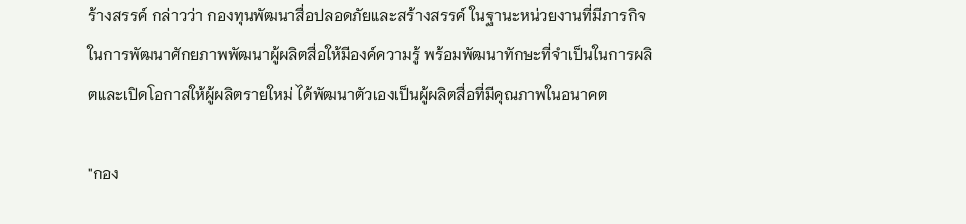ร้างสรรค์ กล่าวว่า กองทุนพัฒนาสื่อปลอดภัยและสร้างสรรค์ ในฐานะหน่วยงานที่มีภารกิจในการพัฒนาศักยภาพพัฒนาผู้ผลิตสื่อให้มีองค์ความรู้ พร้อมพัฒนาทักษะที่จำเป็นในการผลิตและเปิดโอกาสให้ผู้ผลิตรายใหม่ ได้พัฒนาตัวเองเป็นผู้ผลิตสื่อที่มีคุณภาพในอนาคต

"กอง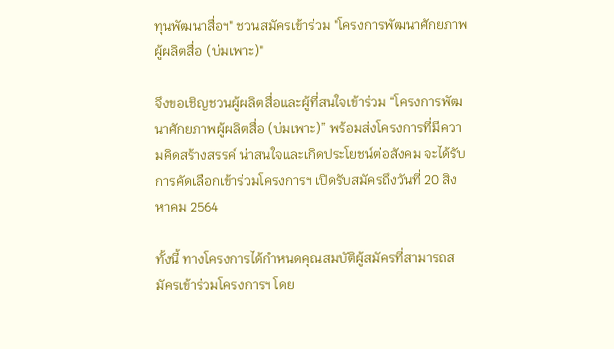ทุนพัฒนาสื่อฯ" ชวนสมัครเข้าร่วม "โครงการพัฒนาศักยภาพผู้ผลิตสื่อ (บ่มเพาะ)"

จึงขอเชิญชวนผู้ผลิตสื่อและผู้ที่สนใจเข้าร่วม “โครงการพัฒนาศักยภาพผู้ผลิตสื่อ (บ่มเพาะ)” พร้อมส่งโครงการที่มีความคิดสร้างสรรค์ น่าสนใจและเกิดประโยชน์ต่อสังคม จะได้รับการคัดเลือกเข้าร่วมโครงการฯ เปิดรับสมัครถึงวันที่ 20 สิงหาคม 2564

ทั้งนี้ ทางโครงการได้กำหนดคุณสมบัติผู้สมัครที่สามารถสมัครเข้าร่วมโครงการฯ โดย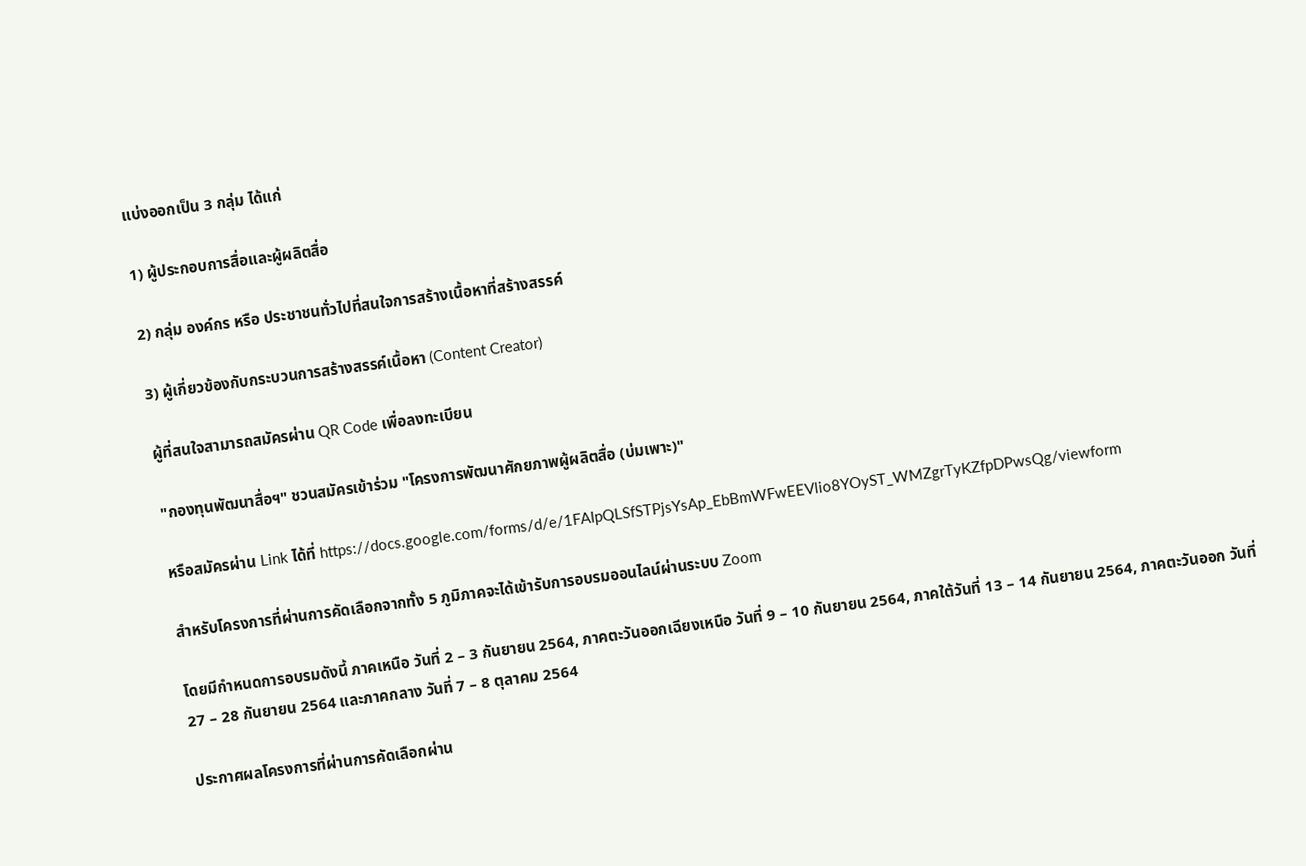แบ่งออกเป็น 3 กลุ่ม ได้แก่

1) ผู้ประกอบการสื่อและผู้ผลิตสื่อ

2) กลุ่ม องค์กร หรือ ประชาชนทั่วไปที่สนใจการสร้างเนื้อหาที่สร้างสรรค์

3) ผู้เกี่ยวข้องกับกระบวนการสร้างสรรค์เนื้อหา (Content Creator)

ผู้ที่สนใจสามารถสมัครผ่าน QR Code เพื่อลงทะเบียน

"กองทุนพัฒนาสื่อฯ" ชวนสมัครเข้าร่วม "โครงการพัฒนาศักยภาพผู้ผลิตสื่อ (บ่มเพาะ)"

หรือสมัครผ่าน Link ได้ที่ https://docs.google.com/forms/d/e/1FAIpQLSfSTPjsYsAp_EbBmWFwEEVlio8YOyST_WMZgrTyKZfpDPwsQg/viewform

สำหรับโครงการที่ผ่านการคัดเลือกจากทั้ง 5 ภูมิภาคจะได้เข้ารับการอบรมออนไลน์ผ่านระบบ Zoom

โดยมีกำหนดการอบรมดังนี้ ภาคเหนือ วันที่ 2 – 3 กันยายน 2564, ภาคตะวันออกเฉียงเหนือ วันที่ 9 – 10 กันยายน 2564, ภาคใต้วันที่ 13 – 14 กันยายน 2564, ภาคตะวันออก วันที่ 27 – 28 กันยายน 2564 และภาคกลาง วันที่ 7 – 8 ตุลาคม 2564

ประกาศผลโครงการที่ผ่านการคัดเลือกผ่าน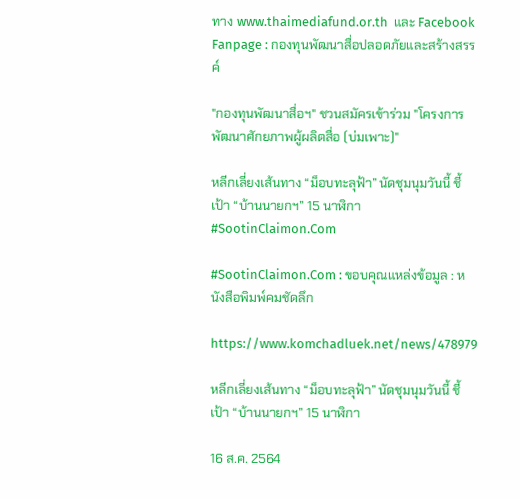ทาง www.thaimediafund.or.th  และ Facebook Fanpage : กองทุนพัฒนาสื่อปลอดภัยและสร้างสรรค์

"กองทุนพัฒนาสื่อฯ" ชวนสมัครเข้าร่วม "โครงการพัฒนาศักยภาพผู้ผลิตสื่อ (บ่มเพาะ)"

หลีกเลี่ยงเส้นทาง “ม็อบทะลุฟ้า” นัดชุมนุมวันนี้ ชี้เป้า “บ้านนายกฯ” 15 นาฬิกา #SootinClaimon.Com

#SootinClaimon.Com : ขอบคุณแหล่งข้อมูล : หนังสือพิมพ์คมชัดลึก

https://www.komchadluek.net/news/478979

หลีกเลี่ยงเส้นทาง “ม็อบทะลุฟ้า” นัดชุมนุมวันนี้ ชี้เป้า “บ้านนายกฯ” 15 นาฬิกา

16 ส.ค. 2564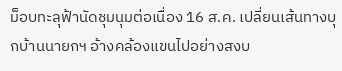ม็อบทะลุฟ้านัดชุมนุมต่อเนื่อง 16 ส.ค. เปลี่ยนเส้นทางบุกบ้านนายกฯ อ้างคล้องแขนไปอย่างสงบ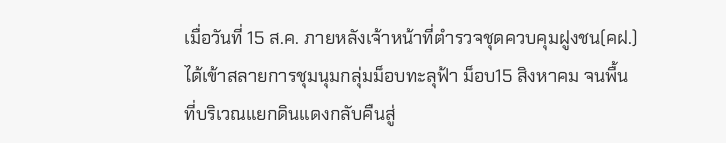เมื่อวันที่ 15 ส.ค. ภายหลังเจ้าหน้าที่ตำรวจชุดควบคุมฝูงชน(คฝ.) ได้เข้าสลายการชุมนุมกลุ่มม็อบทะลุฟ้า ม็อบ15 สิงหาคม จนพื้นที่บริเวณแยกดินแดงกลับคืนสู่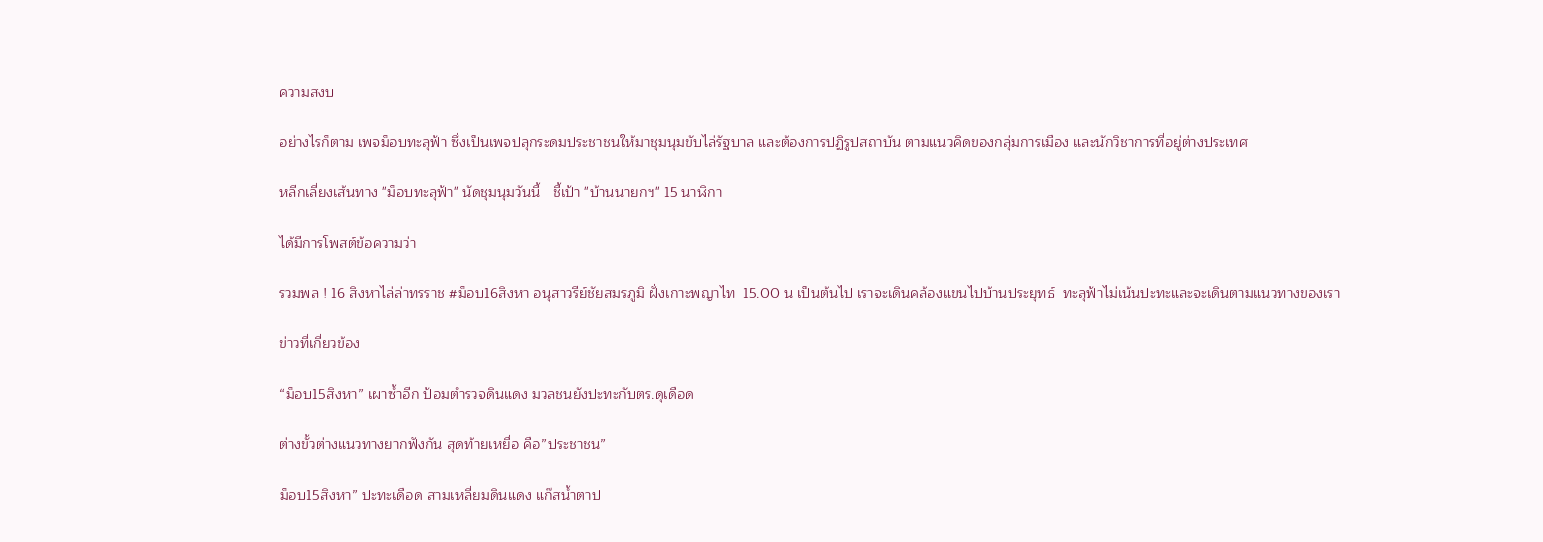ความสงบ

อย่างไรก็ตาม เพจม็อบทะลุฟ้า ซึ่งเป็นเพจปลุกระดมประชาชนให้มาชุมนุมขับไล่รัฐบาล และต้องการปฏิรูปสถาบัน ตามแนวคิดของกลุ่มการเมือง และนักวิชาการที่อยู่ต่างประเทศ

หลีกเลี่ยงเส้นทาง "ม็อบทะลุฟ้า" นัดชุมนุมวันนี้   ชี้เป้า "บ้านนายกฯ" 15 นาฬิกา

ได้มีการโพสต์ข้อความว่า

รวมพล ! 16 สิงหาไล่ล่าทรราช #ม็อบ16สิงหา อนุสาวรีย์ชัยสมรภูมิ ฝั่งเกาะพญาไท  15.00 น เป็นต้นไป เราจะเดินคล้องแขนไปบ้านประยุทธ์  ทะลุฟ้าไม่เน้นปะทะและจะเดินตามแนวทางของเรา

ข่าวที่เกี่ยวข้อง

“ม็อบ15สิงหา” เผาซ้ำอีก ป้อมตำรวจดินแดง มวลชนยังปะทะกับตร.ดุเดือด

ต่างขั้วต่างแนวทางยากฟังกัน สุดท้ายเหยื่อ คือ”ประชาชน”

ม็อบ15สิงหา” ปะทะเดือด สามเหลี่ยมดินแดง แก๊สน้ำตาป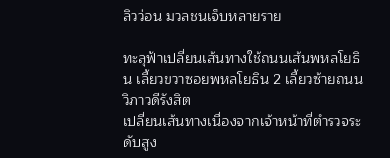ลิวว่อน มวลชนเจ็บหลายราย

ทะลุฟ้าเปลี่ยนเส้นทางใช้ถนนเส้นพหลโยธิน เลี้ยวขวาซอยพหลโยธิน 2 เลี้ยวซ้ายถนนวิภาวดีรังสิต
เปลี่ยนเส้นทางเนื่องจากเจ้าหน้าที่ตำรวจระดับสูง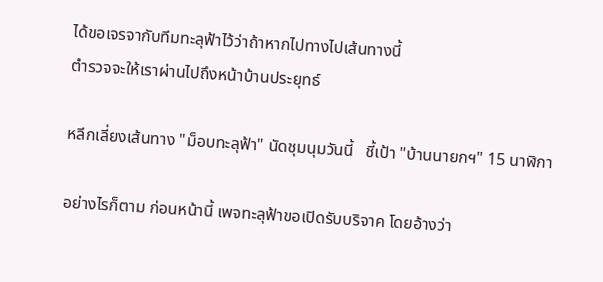ได้ขอเจรจากับทีมทะลุฟ้าไว้ว่าถ้าหากไปทางไปเส้นทางนี้
ตำรวจจะให้เราผ่านไปถึงหน้าบ้านประยุทธ์

หลีกเลี่ยงเส้นทาง "ม็อบทะลุฟ้า" นัดชุมนุมวันนี้   ชี้เป้า "บ้านนายกฯ" 15 นาฬิกา

อย่างไรก็ตาม ก่อนหน้านี้ เพจทะลุฟ้าขอเปิดรับบริจาค โดยอ้างว่า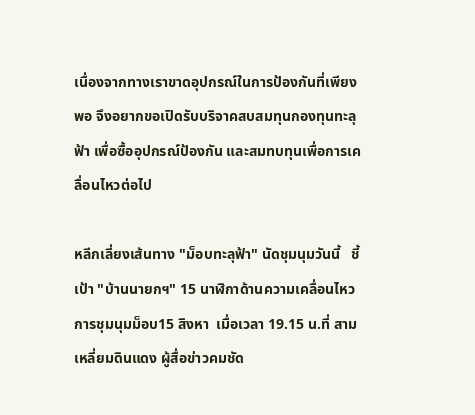เนื่องจากทางเราขาดอุปกรณ์ในการป้องกันที่เพียงพอ จึงอยากขอเปิดรับบริจาคสบสมทุนกองทุนทะลุฟ้า เพื่อซื้ออุปกรณ์ป้องกัน และสมทบทุนเพื่อการเคลื่อนไหวต่อไป

หลีกเลี่ยงเส้นทาง "ม็อบทะลุฟ้า" นัดชุมนุมวันนี้   ชี้เป้า "บ้านนายกฯ" 15 นาฬิกาด้านความเคลื่อนไหวการชุมนุมม็อบ15 สิงหา  เมื่อเวลา 19.15 น.ที่ สามเหลี่ยมดินแดง ผู้สื่อข่าวคมชัด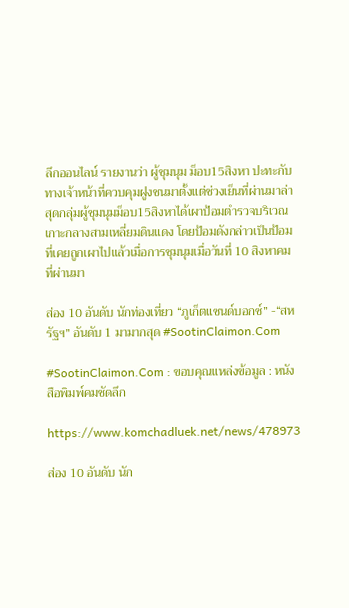ลึกออนไลน์ รายงานว่า ผู้ชุมนุม ม็อบ15สิงหา ปะทะกับทางเจ้าหน้าที่ควบคุมฝูงชนมาตั้งแต่ช่วงเย็นที่ผ่านมาล่าสุดกลุ่มผู้ชุมนุมม็อบ15สิงหาได้เผาป้อมตำรวจบริเวณเกาะกลางสามเหลี่ยมดินแดง โดยป้อมดังกล่าวเป็นป้อมที่เคยถูกเผาไปแล้วเมื่อการชุมนุมเมื่อวันที่ 10 สิงหาคม ที่ผ่านมา

ส่อง 10 อันดับ นักท่องเที่ยว “ภูเก็ตแซนด์บอกซ์” -“สหรัฐฯ” อันดับ 1 มามากสุด #SootinClaimon.Com

#SootinClaimon.Com : ขอบคุณแหล่งข้อมูล : หนังสือพิมพ์คมชัดลึก

https://www.komchadluek.net/news/478973

ส่อง 10 อันดับ นัก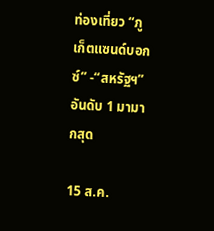ท่องเที่ยว “ภูเก็ตแซนด์บอกซ์” -“สหรัฐฯ” อันดับ 1 มามากสุด

15 ส.ค.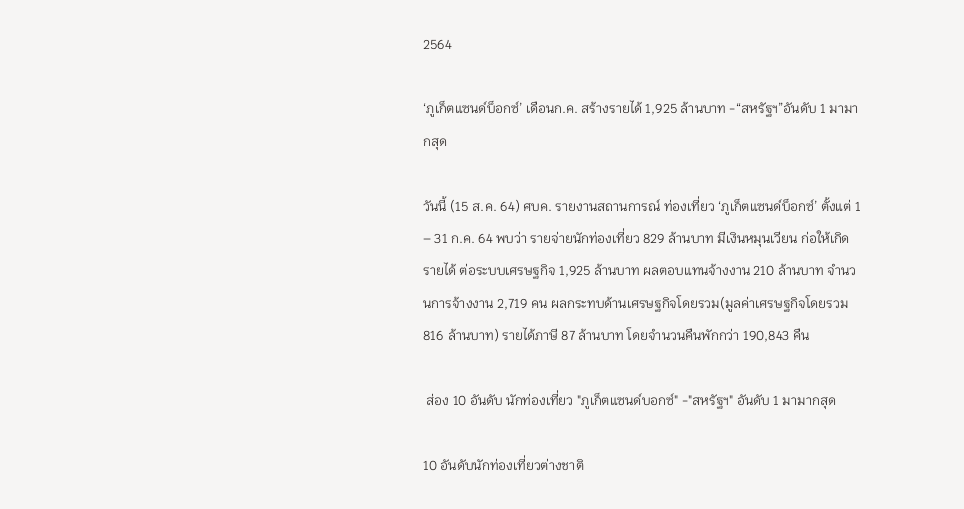2564

‘ภูเก็ตแซนด์บ็อกซ์’ เดือนก.ค. สร้างรายได้ 1,925 ล้านบาท -“สหรัฐฯ”อันดับ 1 มามากสุด

วันนี้ (15 ส.ค. 64) ศบค. รายงานสถานการณ์ ท่องเที่ยว ‘ภูเก็ตแซนด์บ็อกซ์’ ตั้งแต่ 1 – 31 ก.ค. 64 พบว่า รายจ่ายนักท่องเที่ยว 829 ล้านบาท มีเงินหมุนเวียน ก่อให้เกิดรายได้ ต่อระบบเศรษฐกิจ 1,925 ล้านบาท ผลตอบแทนจ้างงาน 210 ล้านบาท จำนวนการจ้างงาน 2,719 คน ผลกระทบด้านเศรษฐกิจโดยรวม(มูลค่าเศรษฐกิจโดยรวม 816 ล้านบาท) รายได้ภาษี 87 ล้านบาท โดยจำนวนคืนพักกว่า 190,843 คืน

 ส่อง 10 อันดับ นักท่องเที่ยว "ภูเก็ตแซนด์บอกซ์" -"สหรัฐฯ" อันดับ 1 มามากสุด

10 อันดับนักท่องเที่ยวต่างชาติ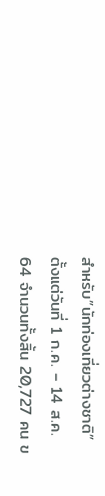สำหรับ”นักท่องเที่ยวต่างชาติ” ตั้งแต่วันที่ 1 ก.ค. – 14 ส.ค. 64 จำนวนทั้งสิ้น 20,727 คน ข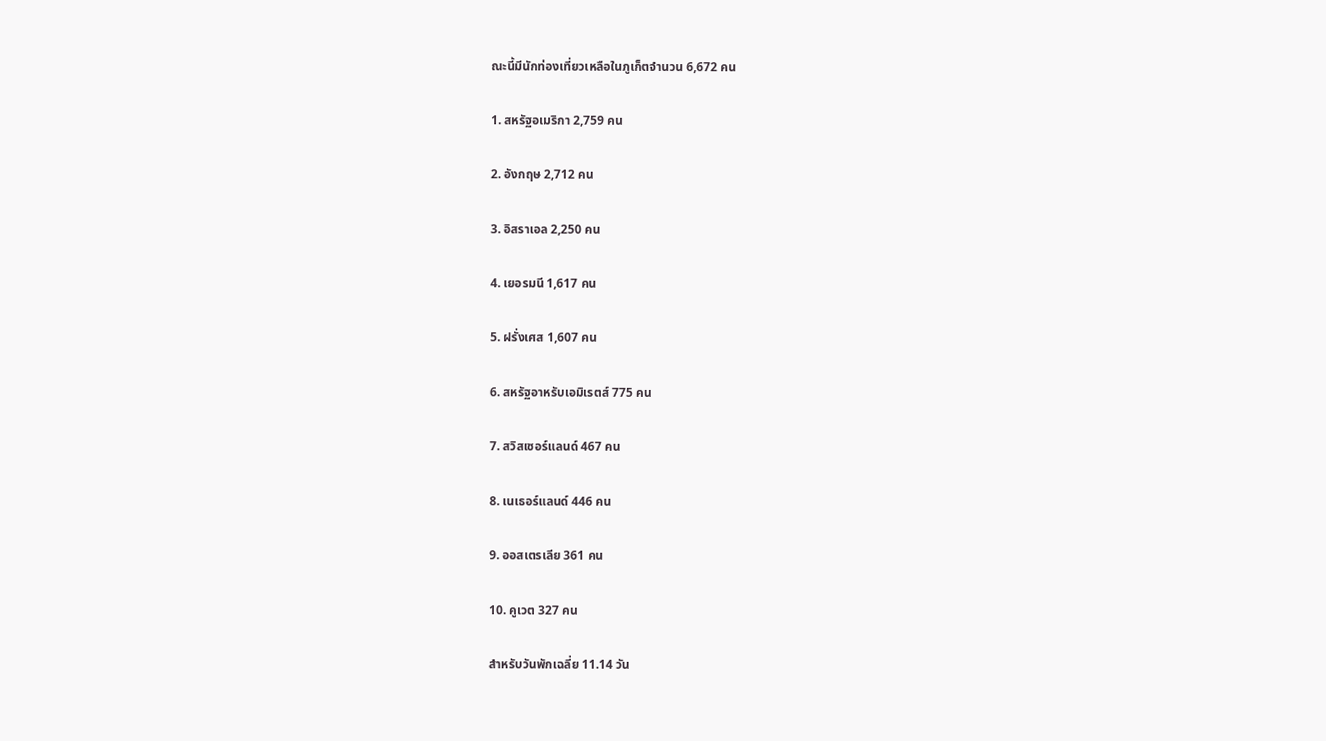ณะนี้มีนักท่องเที่ยวเหลือในภูเก็ตจำนวน 6,672 คน

1. สหรัฐอเมริกา 2,759 คน

2. อังกฤษ 2,712 คน

3. อิสราเอล 2,250 คน

4. เยอรมนี 1,617 คน

5. ฝรั่งเศส 1,607 คน

6. สหรัฐอาหรับเอมิเรตส์ 775 คน

7. สวิสเซอร์แลนด์ 467 คน

8. เนเธอร์แลนด์ 446 คน

9. ออสเตรเลีย 361 คน

10. คูเวต 327 คน

สำหรับวันพักเฉลี่ย 11.14 วัน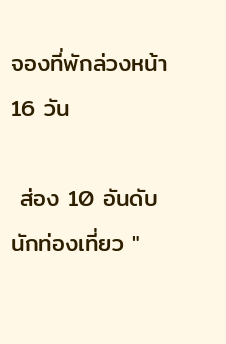จองที่พักล่วงหน้า 16 วัน

 ส่อง 10 อันดับ นักท่องเที่ยว "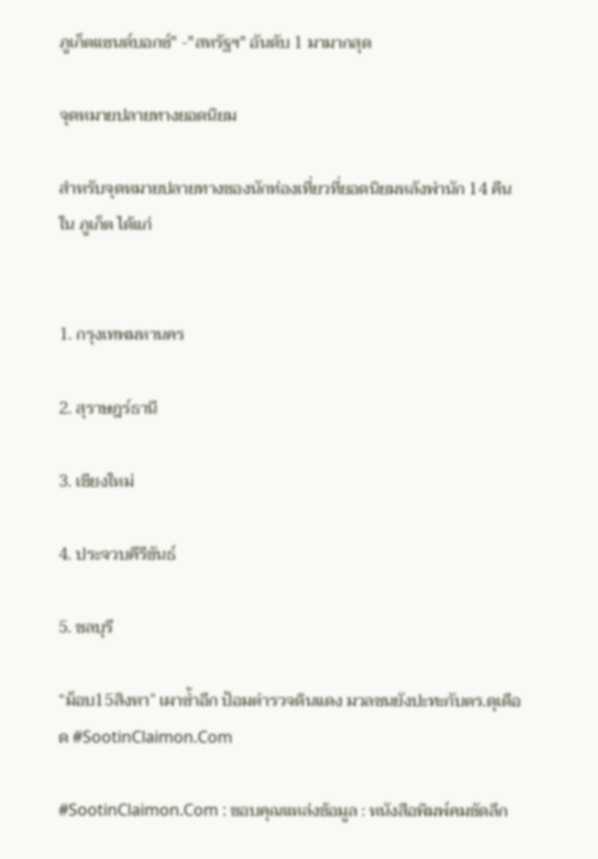ภูเก็ตแซนด์บอกซ์" -"สหรัฐฯ" อันดับ 1 มามากสุด

จุดหมายปลายทางยอดนิยม

สำหรับจุดหมายปลายทางของนักท่องเที่ยวที่ยอดนิยมหลังพำนัก 14 คืน ใน ภูเก็ต ได้แก่


1. กรุงเทพมหานคร

2. สุราษฎร์ธานี

3. เชียงใหม่

4. ประจวบคีรีขันธ์

5. ชลบุรี

“ม็อบ15สิงหา” เผาซ้ำอีก ป้อมตำรวจดินแดง มวลชนยังปะทะกับตร.ดุเดือด #SootinClaimon.Com

#SootinClaimon.Com : ขอบคุณแหล่งข้อมูล : หนังสือพิมพ์คมชัดลึก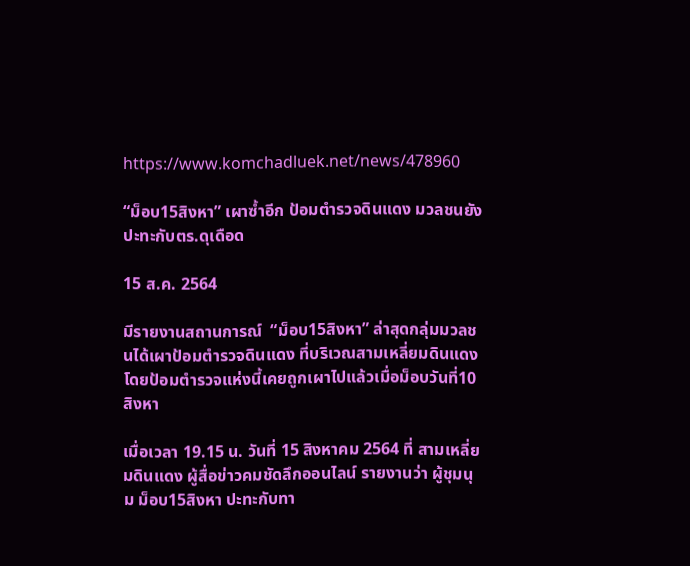https://www.komchadluek.net/news/478960

“ม็อบ15สิงหา” เผาซ้ำอีก ป้อมตำรวจดินแดง มวลชนยังปะทะกับตร.ดุเดือด

15 ส.ค. 2564

มีรายงานสถานการณ์  “ม็อบ15สิงหา” ล่าสุดกลุ่มมวลชนได้เผาป้อมตำรวจดินแดง ที่บริเวณสามเหลี่ยมดินแดง โดยป้อมตำรวจแห่งนี้เคยถูกเผาไปแล้วเมื่อม็อบวันที่10สิงหา

เมื่อเวลา 19.15 น. วันที่ 15 สิงหาคม 2564 ที่ สามเหลี่ยมดินแดง ผู้สื่อข่าวคมชัดลึกออนไลน์ รายงานว่า ผู้ชุมนุม ม็อบ15สิงหา ปะทะกับทา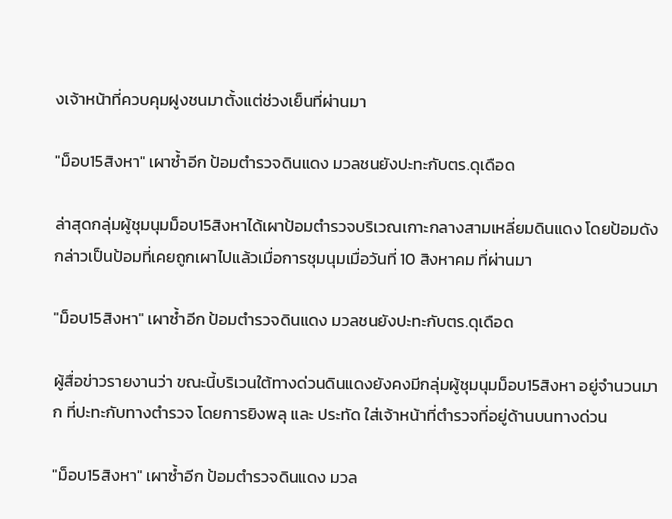งเจ้าหน้าที่ควบคุมฝูงชนมาตั้งแต่ช่วงเย็นที่ผ่านมา

"ม็อบ15สิงหา" เผาซ้ำอีก ป้อมตำรวจดินแดง มวลชนยังปะทะกับตร.ดุเดือด

ล่าสุดกลุ่มผู้ชุมนุมม็อบ15สิงหาได้เผาป้อมตำรวจบริเวณเกาะกลางสามเหลี่ยมดินแดง โดยป้อมดังกล่าวเป็นป้อมที่เคยถูกเผาไปแล้วเมื่อการชุมนุมเมื่อวันที่ 10 สิงหาคม ที่ผ่านมา

"ม็อบ15สิงหา" เผาซ้ำอีก ป้อมตำรวจดินแดง มวลชนยังปะทะกับตร.ดุเดือด

ผู้สื่อข่าวรายงานว่า ขณะนี้บริเวนใต้ทางด่วนดินแดงยังคงมีกลุ่มผู้ชุมนุมม็อบ15สิงหา อยู่จำนวนมาก ที่ปะทะกับทางตำรวจ โดยการยิงพลุ และ ประทัด ใส่เจ้าหน้าที่ตำรวจที่อยู่ด้านบนทางด่วน

"ม็อบ15สิงหา" เผาซ้ำอีก ป้อมตำรวจดินแดง มวล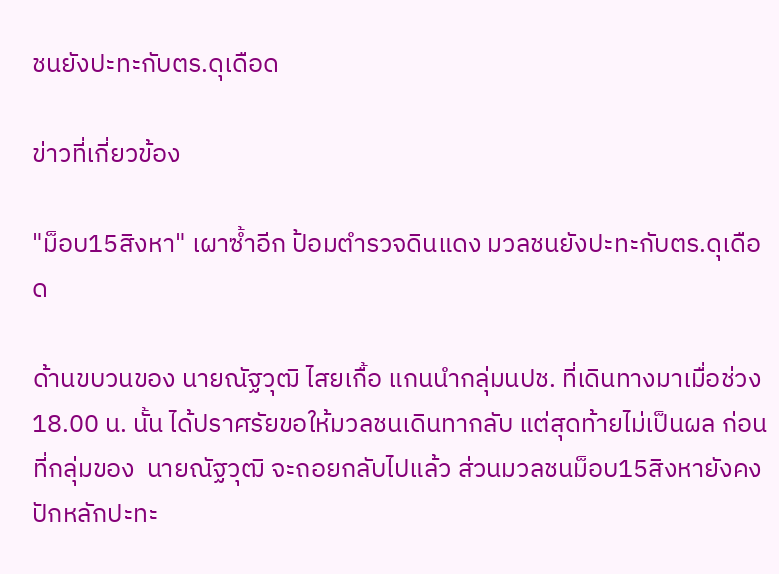ชนยังปะทะกับตร.ดุเดือด

ข่าวที่เกี่ยวข้อง

"ม็อบ15สิงหา" เผาซ้ำอีก ป้อมตำรวจดินแดง มวลชนยังปะทะกับตร.ดุเดือด

ด้านขบวนของ นายณัฐวุฒิ ไสยเกื้อ แกนนำกลุ่มนปช. ที่เดินทางมาเมื่อช่วง 18.00 น. นั้น ได้ปราศรัยขอให้มวลชนเดินทากลับ แต่สุดท้ายไม่เป็นผล ก่อนที่กลุ่มของ  นายณัฐวุฒิ จะถอยกลับไปแล้ว ส่วนมวลชนม็อบ15สิงหายังคงปักหลักปะทะ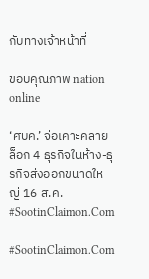กับทางเจ้าหน้าที่

ขอบคุณภาพ nation online

‘ศบค.’ จ่อเคาะคลายล็อก 4 ธุรกิจในห้าง-ธุรกิจส่งออกขนาดใหญ่ 16 ส.ค. #SootinClaimon.Com

#SootinClaimon.Com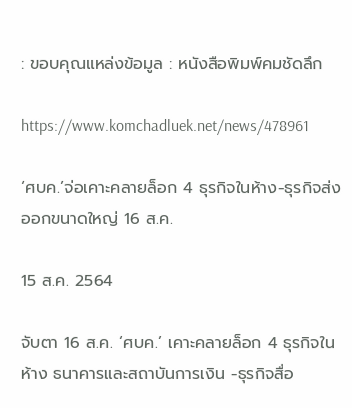: ขอบคุณแหล่งข้อมูล : หนังสือพิมพ์คมชัดลึก

https://www.komchadluek.net/news/478961

‘ศบค.’จ่อเคาะคลายล็อก 4 ธุรกิจในห้าง-ธุรกิจส่งออกขนาดใหญ่ 16 ส.ค.

15 ส.ค. 2564

จับตา 16 ส.ค. ‘ศบค.’ เคาะคลายล็อก 4 ธุรกิจในห้าง ธนาคารและสถาบันการเงิน -ธุรกิจสื่อ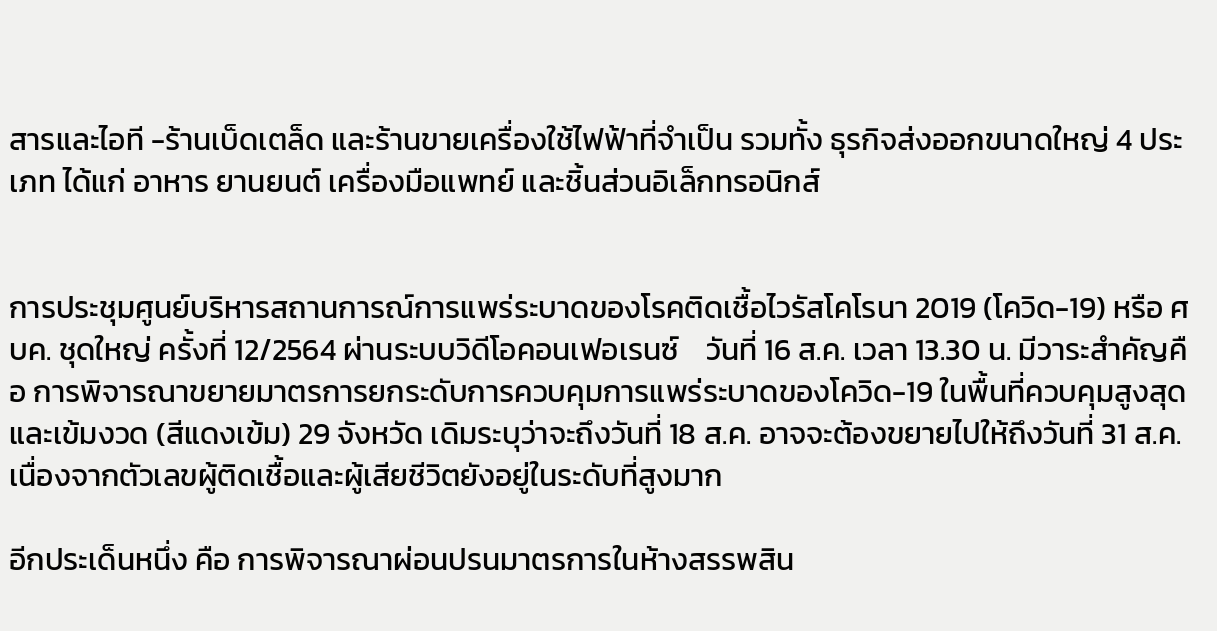สารและไอที -ร้านเบ็ดเตล็ด และร้านขายเครื่องใช้ไฟฟ้าที่จำเป็น รวมทั้ง ธุรกิจส่งออกขนาดใหญ่ 4 ประเภท ได้แก่ อาหาร ยานยนต์ เครื่องมือแพทย์ และชิ้นส่วนอิเล็กทรอนิกส์


การประชุมศูนย์บริหารสถานการณ์การแพร่ระบาดของโรคติดเชื้อไวรัสโคโรนา 2019 (โควิด-19) หรือ ศบค. ชุดใหญ่ ครั้งที่ 12/2564 ผ่านระบบวิดีโอคอนเฟอเรนซ์    วันที่ 16 ส.ค. เวลา 13.30 น. มีวาระสำคัญคือ การพิจารณาขยายมาตรการยกระดับการควบคุมการแพร่ระบาดของโควิด-19 ในพื้นที่ควบคุมสูงสุดและเข้มงวด (สีแดงเข้ม) 29 จังหวัด เดิมระบุว่าจะถึงวันที่ 18 ส.ค. อาจจะต้องขยายไปให้ถึงวันที่ 31 ส.ค. เนื่องจากตัวเลขผู้ติดเชื้อและผู้เสียชีวิตยังอยู่ในระดับที่สูงมาก

อีกประเด็นหนึ่ง คือ การพิจารณาผ่อนปรนมาตรการในห้างสรรพสิน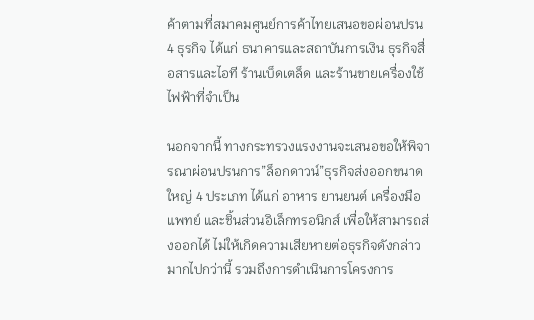ค้าตามที่สมาคมศูนย์การค้าไทยเสนอขอผ่อนปรน 4 ธุรกิจ ได้แก่ ธนาคารและสถาบันการเงิน ธุรกิจสื่อสารและไอที ร้านเบ็ดเตล็ด และร้านขายเครื่องใช้ไฟฟ้าที่จำเป็น

นอกจากนี้ ทางกระทรวงแรงงานจะเสนอขอให้พิจารณาผ่อนปรนการ”ล็อกดาวน์”ธุรกิจส่งออกขนาดใหญ่ 4 ประเภท ได้แก่ อาหาร ยานยนต์ เครื่องมือแพทย์ และชิ้นส่วนอิเล็กทรอนิกส์ เพื่อให้สามารถส่งออกได้ ไม่ให้เกิดความเสียหายต่อธุรกิจดังกล่าวมากไปกว่านี้ รวมถึงการดำเนินการโครงการ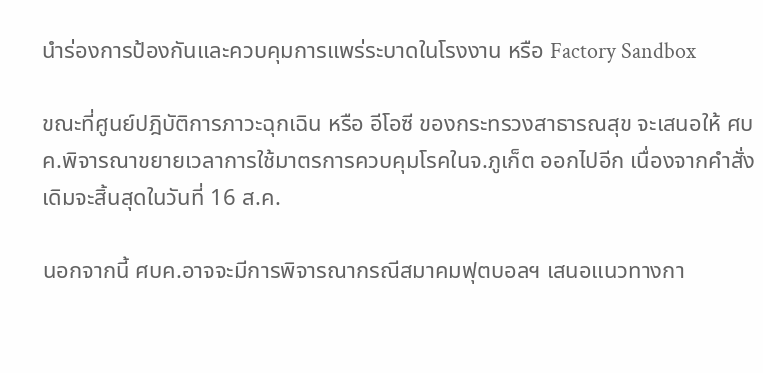นำร่องการป้องกันและควบคุมการแพร่ระบาดในโรงงาน หรือ Factory Sandbox

ขณะที่ศูนย์ปฎิบัติการภาวะฉุกเฉิน หรือ อีโอซี ของกระทรวงสาธารณสุข จะเสนอให้ ศบค.พิจารณาขยายเวลาการใช้มาตรการควบคุมโรคในจ.ภูเก็ต ออกไปอีก เนื่องจากคำสั่งเดิมจะสิ้นสุดในวันที่ 16 ส.ค.

นอกจากนี้ ศบค.อาจจะมีการพิจารณากรณีสมาคมฟุตบอลฯ เสนอแนวทางกา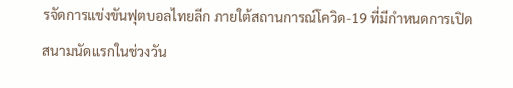รจัดการแข่งขันฟุตบอลไทยลีก ภายใต้สถานการณ์โควิด-19 ที่มีกำหนดการเปิดสนามนัดแรกในช่วงวัน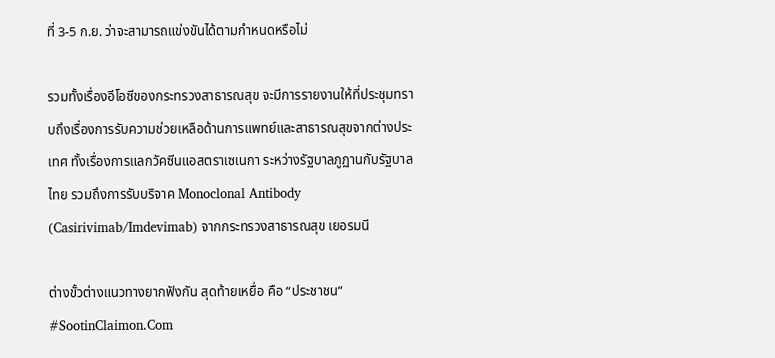ที่ 3-5 ก.ย. ว่าจะสามารถแข่งขันได้ตามกำหนดหรือไม่

รวมทั้งเรื่องอีโอซีของกระทรวงสาธารณสุข จะมีการรายงานให้ที่ประชุมทราบถึงเรื่องการรับความช่วยเหลือด้านการแพทย์และสาธารณสุขจากต่างประเทศ ทั้งเรื่องการแลกวัคซีนแอสตราเซเนกา ระหว่างรัฐบาลภูฏานกับรัฐบาลไทย รวมถึงการรับบริจาค Monoclonal Antibody (Casirivimab/Imdevimab) จากกระทรวงสาธารณสุข เยอรมนี

ต่างขั้วต่างแนวทางยากฟังกัน สุดท้ายเหยื่อ คือ “ประชาชน” #SootinClaimon.Com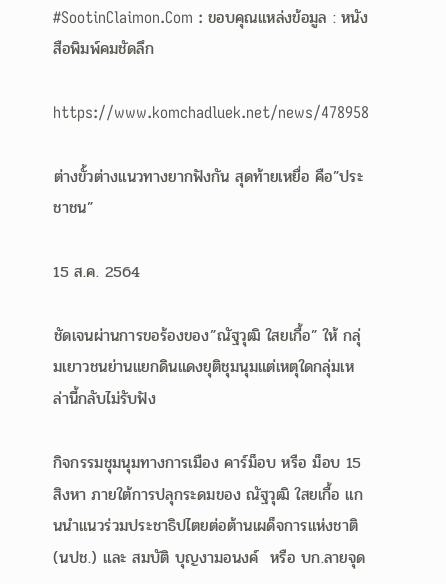#SootinClaimon.Com : ขอบคุณแหล่งข้อมูล : หนังสือพิมพ์คมชัดลึก

https://www.komchadluek.net/news/478958

ต่างขั้วต่างแนวทางยากฟังกัน สุดท้ายเหยื่อ คือ”ประชาชน”

15 ส.ค. 2564

ชัดเจนผ่านการขอร้องของ”ณัฐวุฒิ ใสยเกื้อ” ให้ กลุ่มเยาวชนย่านแยกดินแดงยุติชุมนุมแต่เหตุใดกลุ่มเหล่านี้กลับไม่รับฟัง

กิจกรรมชุมนุมทางการเมือง คาร์ม็อบ หรือ ม็อบ 15 สิงหา ภายใต้การปลุกระดมของ ณัฐวุฒิ ใสยเกื้อ แกนนำแนวร่วมประชาธิปไตยต่อต้านเผด็จการแห่งชาติ(นปช.) และ สมบัติ บุญงามอนงค์  หรือ บก.ลายจุด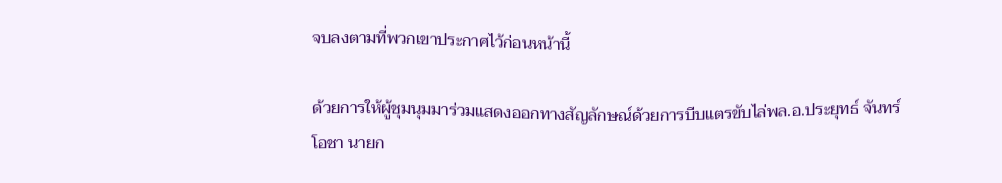จบลงตามที่พวกเขาประกาศไว้ก่อนหน้านี้

ด้วยการให้ผู้ชุมนุมมาร่วมแสดงออกทางสัญลักษณ์ด้วยการบีบแตรขับไล่พล.อ.ประยุทธ์ จันทร์โอชา นายก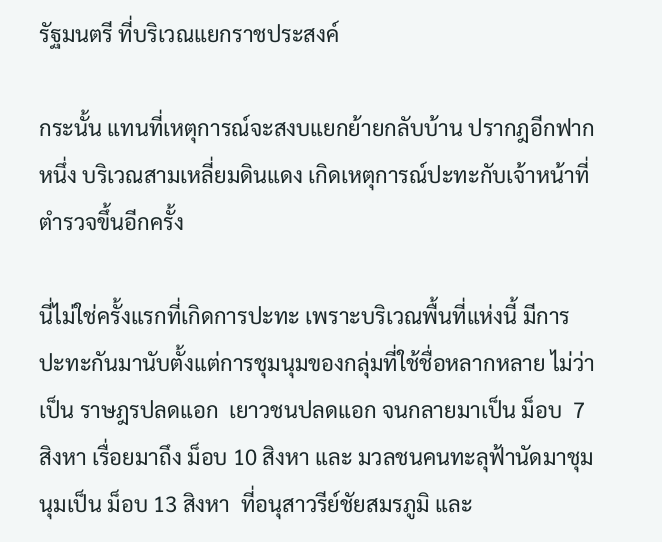รัฐมนตรี ที่บริเวณแยกราชประสงค์

กระนั้น แทนที่เหตุการณ์จะสงบแยกย้ายกลับบ้าน ปรากฎอีกฟากหนึ่ง บริเวณสามเหลี่ยมดินแดง เกิดเหตุการณ์ปะทะกับเจ้าหน้าที่ตำรวจขึ้นอีกครั้ง

นี่ไม่ใช่ครั้งแรกที่เกิดการปะทะ เพราะบริเวณพื้นที่แห่งนี้ มีการปะทะกันมานับตั้งแต่การชุมนุมของกลุ่มที่ใช้ชื่อหลากหลาย ไม่ว่าเป็น ราษฎรปลดแอก  เยาวชนปลดแอก จนกลายมาเป็น ม็อบ  7 สิงหา เรื่อยมาถึง ม็อบ 10 สิงหา และ มวลชนคนทะลุฟ้านัดมาชุมนุมเป็น ม็อบ 13 สิงหา  ที่อนุสาวรีย์ชัยสมรภูมิ และ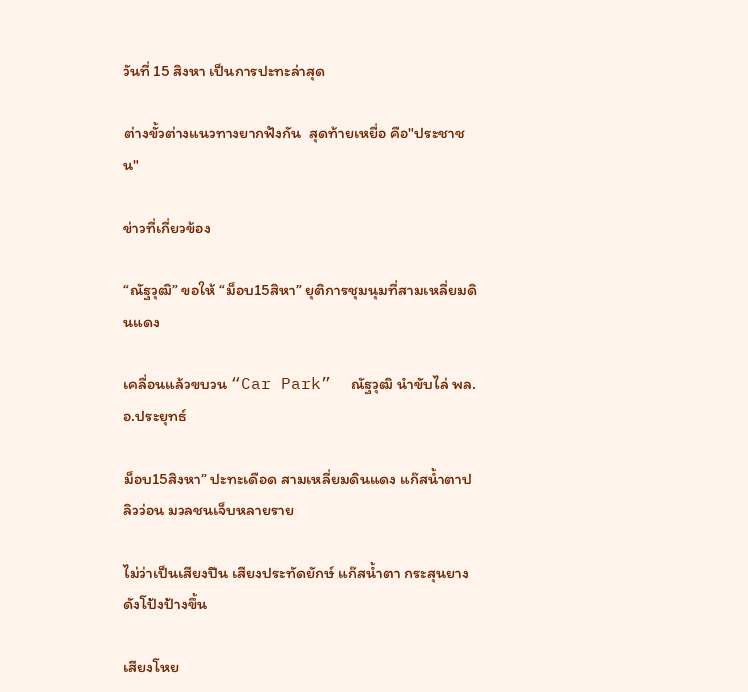วันที่ 15 สิงหา เป็นการปะทะล่าสุด

ต่างขั้วต่างแนวทางยากฟังกัน  สุดท้ายเหยื่อ คือ"ประชาชน"

ข่าวที่เกี่ยวข้อง

“ณัฐวุฒิ” ขอให้ “ม็อบ15สิหา” ยุติการชุมนุมที่สามเหลี่ยมดินแดง

เคลื่อนแล้วขบวน “Car Park”  ณัฐวุฒิ นำขับไล่ พล.อ.ประยุทธ์

ม็อบ15สิงหา” ปะทะเดือด สามเหลี่ยมดินแดง แก๊สน้ำตาปลิวว่อน มวลชนเจ็บหลายราย

ไม่ว่าเป็นเสียงปืน เสียงประทัดยักษ์ แก๊สน้ำตา กระสุนยาง  ดังโป้งป้างขึ้น

เสียงโหย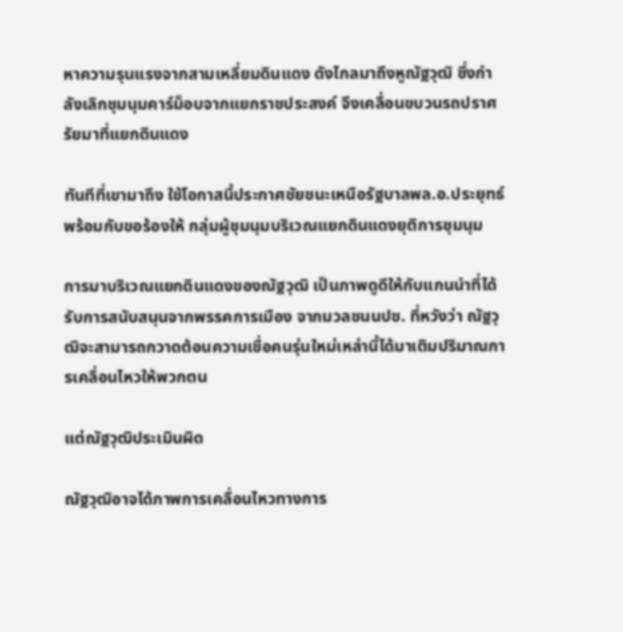หาความรุนแรงจากสามเหลี่ยมดินแดง ดังไกลมาถึงหูณัฐวุฒิ ซึ่งกำลังเลิกชุมนุมคาร์ม็อบจากแยกราชประสงค์ จึงเคลื่อนขบวนรถปราศรัยมาที่แยกดินแดง

ทันทีที่เขามาถึง ใช้โอกาสนี้ประกาศชัยชนะเหนือรัฐบาลพล.อ.ประยุทธ์  พร้อมกับขอร้องให้ กลุ่มผู้ชุมนุมบริเวณแยกดินแดงยุติการชุมนุม

การมาบริเวณแยกดินแดงของณัฐวุฒิ เป็นภาพดูดีให้กับแกนนำที่ได้รับการสนับสนุนจากพรรคการเมือง จากมวลชนนปช. ที่หวังว่า ณัฐวุฒิจะสามารถกวาดต้อนความเชื่อคนรุ่นใหม่เหล่านี้ได้มาเติมปริมาณการเคลื่อนไหวให้พวกตน

แต่ณัฐวุฒิประเมินผิด

ณัฐวุฒิอาจได้ภาพการเคลื่อนไหวทางการ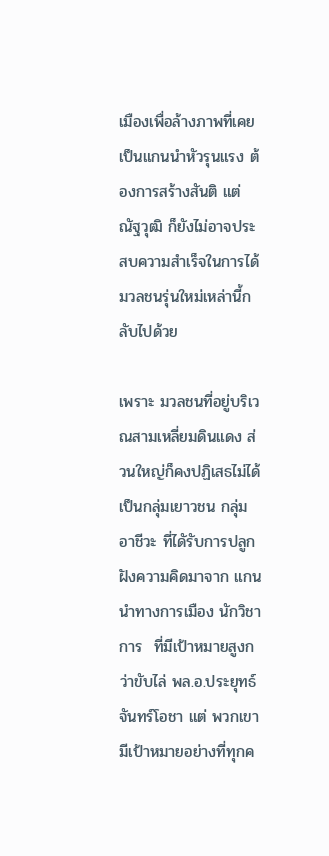เมืองเพื่อล้างภาพที่เคยเป็นแกนนำหัวรุนแรง ต้องการสร้างสันติ แต่ณัฐวุฒิ ก็ยังไม่อาจประสบความสำเร็จในการได้มวลชนรุ่นใหม่เหล่านี้กลับไปด้วย

เพราะ มวลชนที่อยู่บริเวณสามเหลี่ยมดินแดง ส่วนใหญ่ก็คงปฏิเสธไม่ได้ เป็นกลุ่มเยาวชน กลุ่มอาชีวะ ที่ไดัรับการปลูกฝังความคิดมาจาก แกนนำทางการเมือง นักวิชาการ  ที่มีเป้าหมายสูงกว่าขับไล่ พล.อ.ประยุทธ์ จันทร์โอชา แต่ พวกเขามีเป้าหมายอย่างที่ทุกค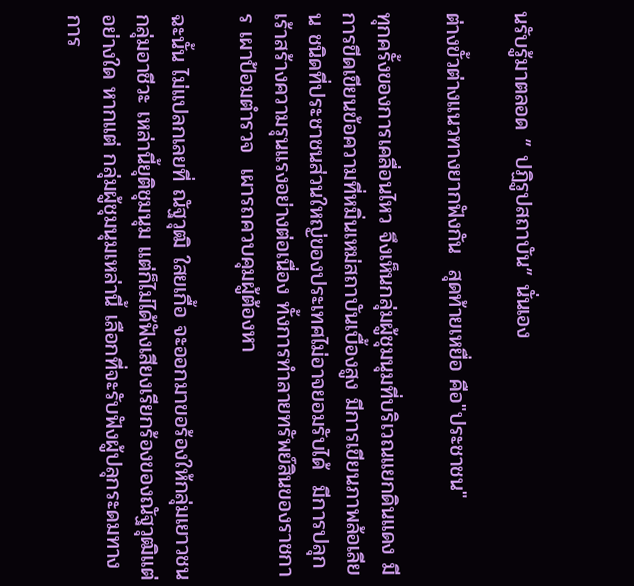นรับรู้มาตลอด ” ปฏิรูปสถาบัน” นั่นเอง

ต่างขั้วต่างแนวทางยากฟังกัน  สุดท้ายเหยื่อ คือ"ประชาชน"

ทุกครั้งของการเคลื่อนไหว จึงเห็นกลุ่มผู้ชุมนุมที่บริเวณแยกดินแดง มีการขีดเขียนข้อความที่หมิ่นเหม่สถาบันเบื้องสูง มีการเขียนภาพล้อเลียน ชนิดที่ประชาชนส่วนใหญ่ของประเทศไม่อาจยอมรับได้  มีการปลุกเร้าสร้างความรุนแรงอย่างต่อเนื่อง ทั้งการทำลายทรัพย์สินของราชการ เผาป้อมตำรวจ  เผารถควบคุมผู้ต้องหา

ฉะนั้น ไม่แปลกเลยที่ ณัฐวุฒิ ใสยเกื้อ จะออกมาขอร้องให้กลุ่มเยาวชน กลุ่มอาชีวะ เหล่านี้ยุติชุมนุม แต่ก็ไม่ได้ฟังเสียงเรียกร้องของณัฐวุฒิแต่อย่างใด หากแต่ กลุ่มผู้ชุมนุมเหล่านี้ เลือกที่จะรับฟังผู้ปลุกระดมทางการ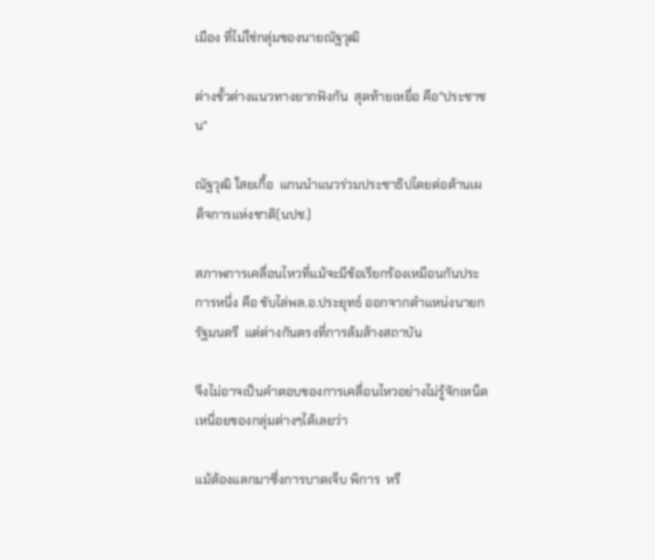เมือง ที่ไม่ใช่กลุ่มของนายณัฐวุฒิ

ต่างขั้วต่างแนวทางยากฟังกัน  สุดท้ายเหยื่อ คือ"ประชาชน"

ณัฐวุฒิ ใสยเกื้อ  แกนนำแนวร่วมประชาธิปไตยต่อต้านเผด็จการแห่งชาติ(นปช.)

สภาพการเคลื่อนไหวที่แม้จะมีข้อเรียกร้องเหมือนกันประการหนึ่ง คือ ขับไล่พล.อ.ประยุทธ์ ออกจากตำแหน่งนายกรัฐมนตรี  แต่ต่างกันตรงที่การล้มล้างสถาบัน

จึงไม่อาจเป็นคำตอบของการเคลื่อนไหวอย่างไม่รู้จักเหน็ดเหนื่อยของกลุ่มต่างๆได้เลยว่า

แม้ต้องแลกมาซึ่งการบาดเจ็บ พิการ  หรื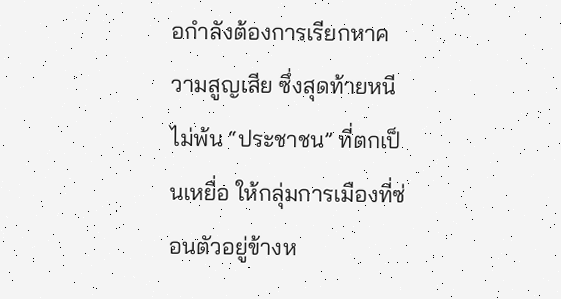อกำลังต้องการเรียกหาความสูญเสีย ซึ่งสุดท้ายหนีไม่พ้น “ประชาชน” ที่ตกเป็นเหยื่อ ให้กลุ่มการเมืองที่ซ่อนตัวอยู่ข้างห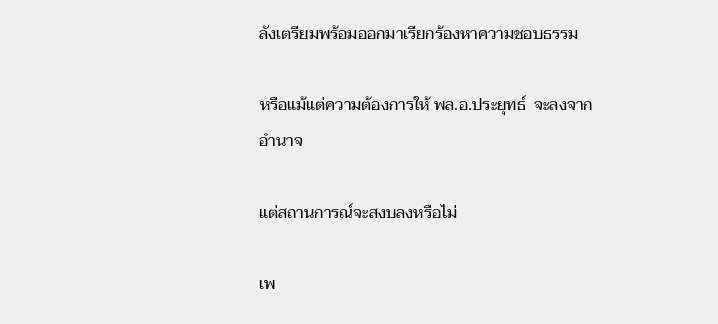ลังเตรียมพร้อมออกมาเรียกร้องหาความชอบธรรม

หรือแม้แต่ความต้องการให้ พล.อ.ประยุทธ์  จะลงจากอำนาจ

แต่สถานการณ์จะสงบลงหรือไม่

เพ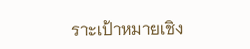ราะเป้าหมายเชิง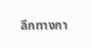ลึกทางกา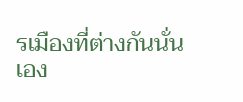รเมืองที่ต่างกันนั่นเอง